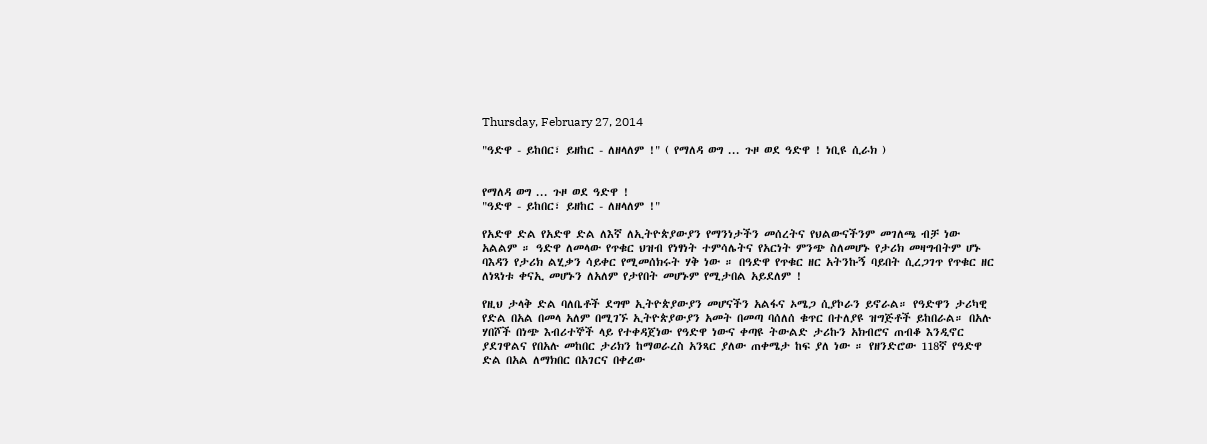Thursday, February 27, 2014

"ዓድዋ - ይከበር፣ ይዘከር - ለዘላለም !" ( የማለዳ ወግ ... ጉዞ ወደ ዓድዋ ! ነቢዩ ሲራክ )


የማለዳ ወግ ... ጉዞ ወደ ዓድዋ !
"ዓድዋ - ይከበር፣ ይዘከር - ለዘላለም !"

የአድዋ ድል የአድዋ ድል ለእኛ ለኢትዮጵያውያን የማንነታችን መሰረትና የህልውናችንም መገለጫ ብቻ ነው አልልም ። ዓድዋ ለመላው የጥቁር ህዝብ የነፃነት ተምሳሌትና የአርነት ምንጭ ስለመሆኑ የታሪክ መዛግብትም ሆኑ ባእዳን የታሪክ ልሂቃን ሳይቀር የሚመሰክሩት ሃቅ ነው ። በዓድዋ የጥቁር ዘር አትንኩኝ ባይበት ሲረጋገጥ የጥቁር ዘር ለነጻነቱ ቀናኢ መሆኑን ለአለም የታየበት መሆኑም የሚታበል አይደለም !

የዚህ ታላቅ ድል ባለቤቶች ደግሞ ኢትዮጵያውያን መሆናችን አልፋና ኦሜጋ ሲያኮራን ይኖራል። የዓድዋን ታሪካዊ የድል በአል በመላ አለም በሚገኙ ኢትዮጵያውያን አመት በመጣ ባሰለሰ ቁጥር በተለያዩ ዝግጅቶች ይከበራል። በአሉ ሃበሾች በነጭ እብሪተኞች ላይ የተቀዳጀነው የዓድዋ ነውና ቀጣዩ ትውልድ ታሪኩን አክብሮና ጠብቆ እንዲኖር ያደገዋልና የበአሉ መከበር ታሪክን ከማወራረስ አንጻር ያለው ጠቀሜታ ከፍ ያለ ነው ። የዘንድሮው 118ኛ የዓድዋ ድል በአል ለማክበር በአገርና በቀረው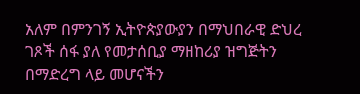አለም በምንገኝ ኢትዮጵያውያን በማህበራዊ ድህረ ገጾች ሰፋ ያለ የመታሰቢያ ማዘከሪያ ዝግጅትን በማድረግ ላይ መሆናችን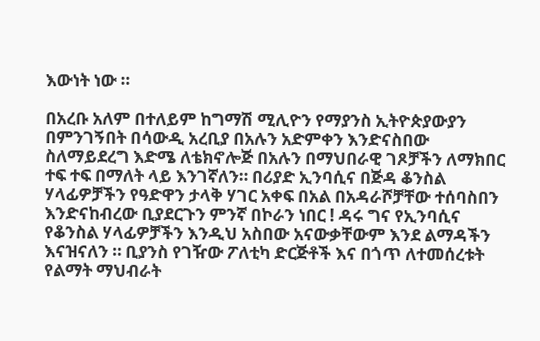እውነት ነው ።

በአረቡ አለም በተለይም ከግማሽ ሚሊዮን የማያንስ ኢትዮጵያውያን በምንገኝበት በሳውዲ አረቢያ በአሉን አድምቀን እንድናስበው ስለማይደረግ እድሜ ለቴክኖሎጅ በአሉን በማህበራዊ ገጾቻችን ለማክበር ተፍ ተፍ በማለት ላይ እንገኛለን። በሪያድ ኢንባሲና በጅዳ ቆንስል ሃላፊዎቻችን የዓድዋን ታላቅ ሃገር አቀፍ በአል በአዳራሾቻቸው ተሰባስበን እንድናከብረው ቢያደርጉን ምንኛ በኮራን ነበር ! ዳሩ ግና የኢንባሲና የቆንስል ሃላፊዎቻችን እንዲህ አስበው አናውቃቸውም እንደ ልማዳችን እናዝናለን ። ቢያንስ የገዥው ፖለቲካ ድርጅቶች እና በጎጥ ለተመሰረቱት የልማት ማህብራት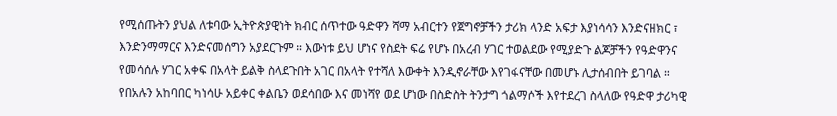የሚሰጡትን ያህል ለቱባው ኢትዮጵያዊነት ክብር ሰጥተው ዓድዋን ሻማ አብርተን የጀግኖቻችን ታሪክ ላንድ አፍታ እያነሳሳን እንድናዘክር ፣ እንድንማማርና እንድናመሰግን አያደርጉም ። እውነቱ ይህ ሆነና የስደት ፍሬ የሆኑ በአረብ ሃገር ተወልደው የሚያድጉ ልጆቻችን የዓድዋንና የመሳሰሉ ሃገር አቀፍ በአላት ይልቅ ስላደጉበት አገር በአላት የተሻለ እውቀት እንዲኖራቸው እየገፋናቸው በመሆኑ ሊታሰብበት ይገባል ። የበአሉን አከባበር ካነሳሁ አይቀር ቀልቤን ወደሳበው እና መነሻየ ወደ ሆነው በስድስት ትንታግ ጎልማሶች እየተደረገ ስላለው የዓድዋ ታሪካዊ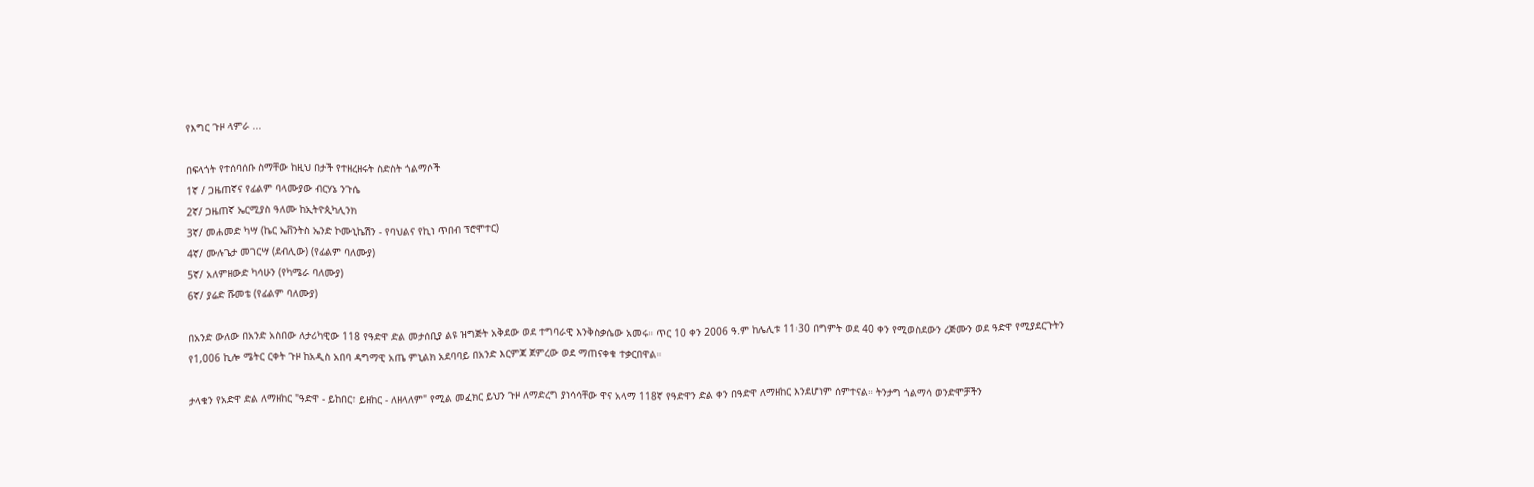የእግር ጉዞ ላምራ ...

በፍላጎት የተሰባሰቡ ስማቸው ከዚህ በታች የተዘረዘሩት ስድስት ጎልማሶች
1ኛ / ጋዜጠኛና የፊልም ባላሙያው ብርሃኔ ንጉሴ
2ኛ/ ጋዜጠኛ ኤርሚያስ ዓለሙ ከኢትዮጲካሊንክ
3ኛ/ መሐመድ ካሣ (ኬር ኤቨንትስ ኤንድ ኮሙኒኬሽን - የባህልና የኪነ ጥበብ ፕሮሞተር)
4ኛ/ ሙሉጌታ መገርሣ (ደብሊው) (የፊልም ባለሙያ)
5ኛ/ አለምዘውድ ካሳሁን (የካሜራ ባለሙያ)
6ኛ/ ያሬድ ሹመቴ (የፊልም ባለሙያ)

በአንድ ውለው በአንድ አስበው ለታሪካዊው 118 የዓድዋ ድል መታሰቢያ ልዩ ዝግጅት አቅደው ወደ ተግባራዊ እንቅስቃሴው አመሩ። ጥር 10 ቀን 2006 ዓ.ም ከሌሊቱ 11፡30 በግምት ወደ 40 ቀን የሚወስደውን ረጅሙን ወደ ዓድዋ የሚያደርጉትን የ1,006 ኪሎ ሜትር ርቀት ጉዞ ከአዲስ አበባ ዳግማዊ አጤ ምኒልክ አደባባይ በአንድ እርምጃ ጀምረው ወደ ማጠናቀቁ ተቃርበዋል።

ታላቁን የአድዋ ድል ለማዘከር "ዓድዋ - ይከበር፣ ይዘከር - ለዘላለም" የሚል መፈክር ይህን ጉዞ ለማድረግ ያነሳሳቸው ዋና አላማ 118ኛ የዓድዋን ድል ቀን በዓድዋ ለማዘከር እንደሆነም ሰምተናል። ትንታግ ጎልማሳ ወንድሞቻችን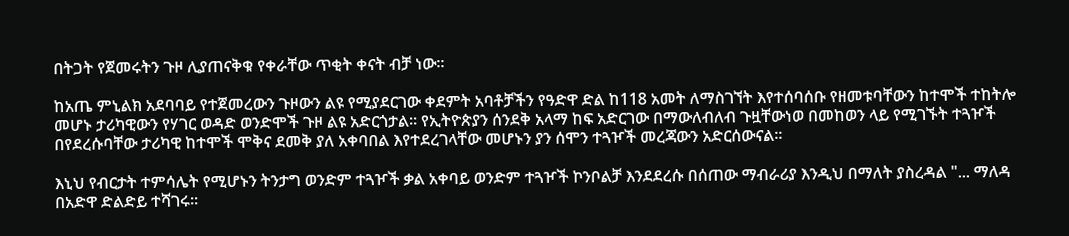በትጋት የጀመሩትን ጉዞ ሊያጠናቅቁ የቀራቸው ጥቂት ቀናት ብቻ ነው።

ከአጤ ምኒልክ አደባባይ የተጀመረውን ጉዞውን ልዩ የሚያደርገው ቀደምት አባቶቻችን የዓድዋ ድል ከ118 አመት ለማስገኘት እየተሰባሰቡ የዘመቱባቸውን ከተሞች ተከትሎ መሆኑ ታሪካዊውን የሃገር ወዳድ ወንድሞች ጉዞ ልዩ አድርጎታል። የኢትዮጵያን ሰንደቅ አላማ ከፍ አድርገው በማውለብለብ ጉዟቸውነወ በመከወን ላይ የሚገኙት ተጓዦች በየደረሱባቸው ታሪካዊ ከተሞች ሞቅና ደመቅ ያለ አቀባበል እየተደረገላቸው መሆኑን ያን ሰሞን ተጓዦች መረጃውን አድርሰውናል።

እኒህ የብርታት ተምሳሌት የሚሆኑን ትንታግ ወንድም ተጓዦች ቃል አቀባይ ወንድም ተጓዦች ኮንቦልቻ እንደደረሱ በሰጠው ማብራሪያ እንዲህ በማለት ያስረዳል "... ማለዳ በአድዋ ድልድይ ተሻገሩ፡፡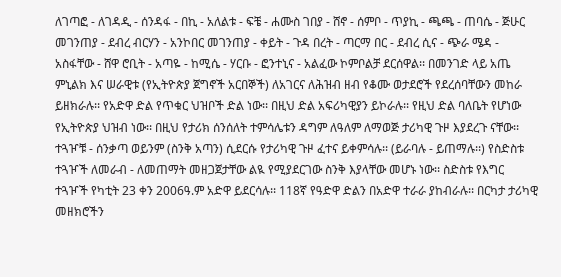ለገጣፎ - ለገዳዲ - ሰንዳፋ - በኪ - አለልቱ - ፍቼ - ሐሙስ ገበያ - ሸኖ - ሰምቦ - ጥያኪ - ጫጫ - ጠባሴ - ጅሁር መገንጠያ - ደብረ ብርሃን - አንኮበር መገንጠያ - ቀይት - ጉዳ በረት - ጣርማ በር - ደብረ ሲና - ጭራ ሜዳ - አስፋቸው - ሸዋ ሮቢት - አጣዬ - ከሚሴ - ሃርቡ - ፎንተኒና - አልፈው ኮምቦልቻ ደርሰዋል፡፡ በመንገድ ላይ አጤ ምኒልክ እና ሠራዊቱ (የኢትዮጵያ ጀግኖች አርበኞች) ለአገርና ለሕዝብ ዘብ የቆሙ ወታደሮች የደረሰባቸውን መከራ ይዘክራሉ፡፡ የአድዋ ድል የጥቁር ህዝቦች ድል ነው፡፡ በዚህ ድል አፍሪካዊያን ይኮራሉ፡፡ የዚህ ድል ባለቤት የሆነው የኢትዮጵያ ህዝብ ነው፡፡ በዚህ የታሪክ ሰንሰለት ተምሳሌቱን ዳግም ለዓለም ለማወጅ ታሪካዊ ጉዞ እያደረጉ ናቸው፡፡ ተጓዦቹ - ሰንቃጣ ወይንም (ስንቅ አጣን) ሲደርሱ የታሪካዊ ጉዞ ፈተና ይቀምሳሉ፡፡ (ይራባሉ - ይጠማሉ፡፡) የስድስቱ ተጓዦች ለመራብ - ለመጠማት መዘጋጀታቸው ልዪ የሚያደርገው ስንቅ እያላቸው መሆኑ ነው፡፡ ስድስቱ የእግር ተጓዦች የካቲት 23 ቀን 2006ዓ.ም አድዋ ይደርሳሉ፡፡ 118ኛ የዓድዋ ድልን በአድዋ ተራራ ያከብራሉ፡፡ በርካታ ታሪካዊ መዘክሮችን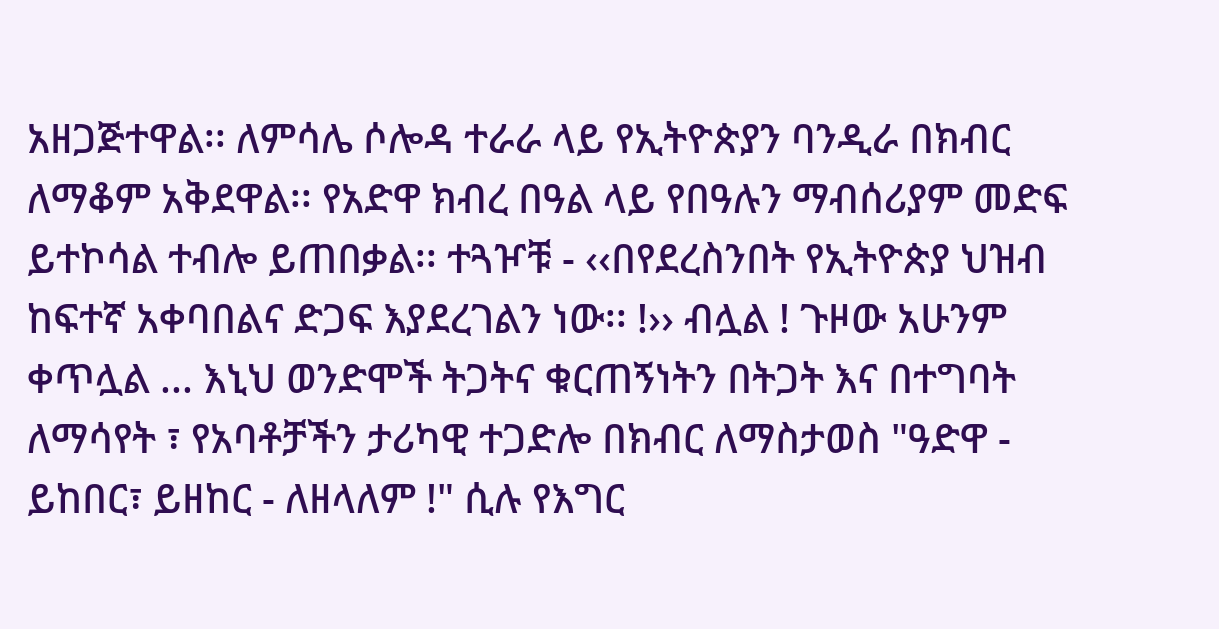አዘጋጅተዋል፡፡ ለምሳሌ ሶሎዳ ተራራ ላይ የኢትዮጵያን ባንዲራ በክብር ለማቆም አቅደዋል፡፡ የአድዋ ክብረ በዓል ላይ የበዓሉን ማብሰሪያም መድፍ ይተኮሳል ተብሎ ይጠበቃል፡፡ ተጓዦቹ - ‹‹በየደረስንበት የኢትዮጵያ ህዝብ ከፍተኛ አቀባበልና ድጋፍ እያደረገልን ነው፡፡ !›› ብሏል ! ጉዞው አሁንም ቀጥሏል ... እኒህ ወንድሞች ትጋትና ቁርጠኝነትን በትጋት እና በተግባት ለማሳየት ፣ የአባቶቻችን ታሪካዊ ተጋድሎ በክብር ለማስታወስ "ዓድዋ - ይከበር፣ ይዘከር - ለዘላለም !" ሲሉ የእግር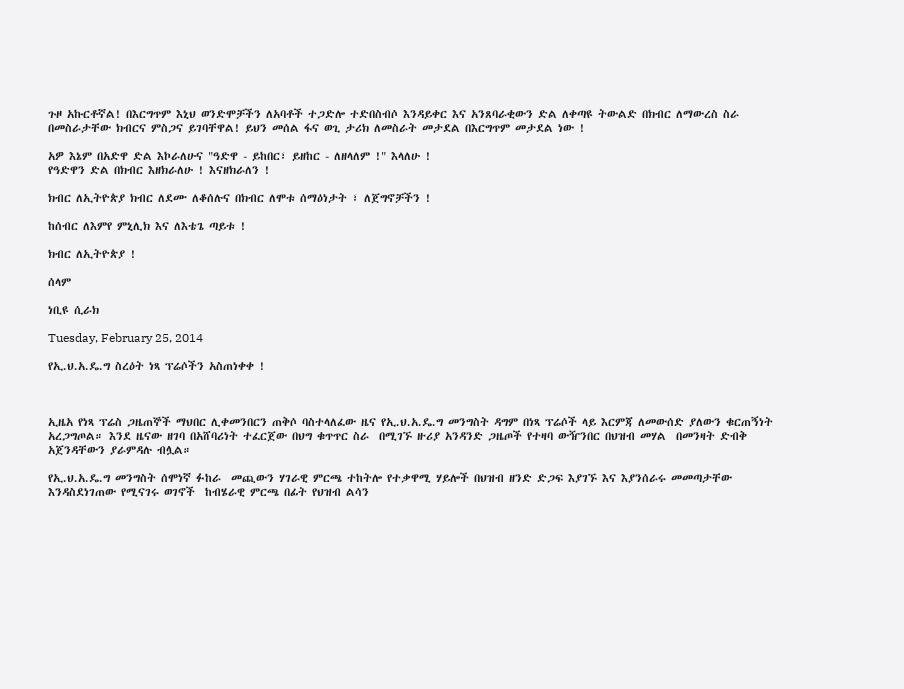ጉዞ አኩርቶኛል! በእርግጥም እኒህ ወንድሞቻችን ለአባቶች ተጋድሎ ተድበስብሶ እንዳይቀር እና አንጸባራቂውን ድል ለቀጣዩ ትውልድ በክብር ለማውረስ ስራ በመስራታቸው ክብርና ምስጋና ይገባቸዋል! ይህን መሰል ፋና ወጊ ታሪክ ለመስራት መታደል በእርግጥም መታደል ነው !

አዎ እኔም በአድዋ ድል እኮራለሁና "ዓድዋ - ይከበር፣ ይዘከር - ለዘላለም !" እላለሁ !
የዓድዋን ድል በክብር እዘክራለሁ ! እናዘክራለን !

ክብር ለኢትዮጵያ ክብር ለደሙ ለቆሰሉና በክብር ለሞቱ ሰማዕነታት ፣ ለጀግኖቻችን !

ከሰብር ለእምየ ምኒሊክ እና ለእቴጌ ጣይቱ !

ክብር ለኢትዮጵያ !

ሰላም

ነቢዩ ሲራክ

Tuesday, February 25, 2014

የኢ.ህ.አ.ዴ.ግ ስረዕት ነጻ ፕሬሶችን አስጠነቀቀ !



ኢዜአ የነጻ ፕሬስ ጋዜጠኞች ማህበር ሊቀመንበርን ጠቅሶ ባስተላለፈው ዜና የኢ.ህ.አ.ዴ.ግ መንግስት ዳግም በነጻ ፕሬሶች ላይ እርምጃ ለመውሰድ ያለውን ቁርጠኝነት አረጋግጦል። እንደ ዜናው ዘገባ በአሸባሪነት ተፈርጀው በህግ ቁጥጥር ስራ  በሚገኙ ዙሪያ አንዳንድ ጋዜጦች የተዛባ ውዥንበር በህዝብ መሃል  በመንዛት ድብቅ አጀንዳቸውን ያራምዳሉ ብሏል።

የኢ.ህ.አ.ዴ.ግ መንግስት ሰሞነኛ ፉከራ  መጪውን ሃገራዊ ምርጫ ተከትሎ የተቃዋሚ ሃይሎች በህዝብ ዘንድ ድጋፍ እያገኙ እና እያንሰራሩ መመጣታቸው  እንዳስደነገጠው የሚናገሩ ወገኖች  ከብሄራዊ ምርጫ በፊት የህዝብ ልሳን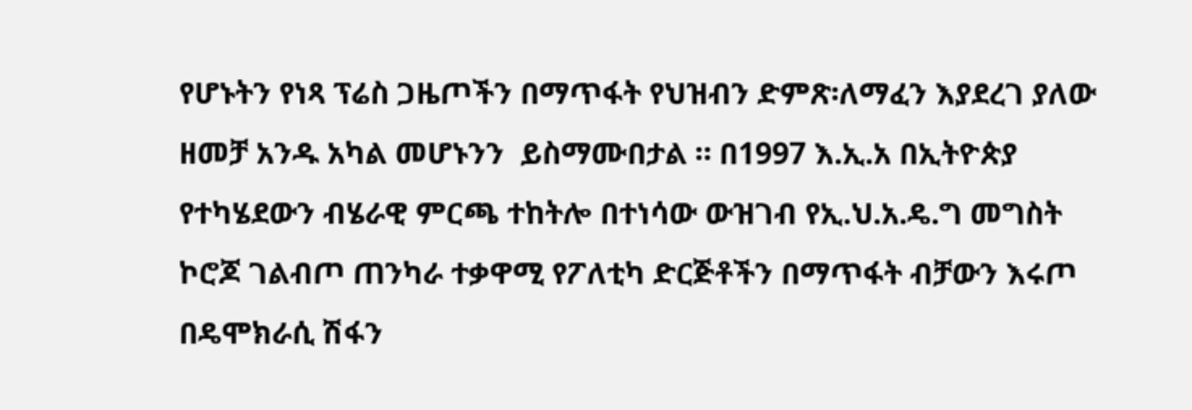የሆኑትን የነጻ ፕሬስ ጋዜጦችን በማጥፋት የህዝብን ድምጽ፡ለማፈን እያደረገ ያለው  ዘመቻ አንዱ አካል መሆኑንን  ይስማሙበታል ። በ1997 እ.ኢ.አ በኢትዮጵያ የተካሄደውን ብሄራዊ ምርጫ ተከትሎ በተነሳው ውዝገብ የኢ.ህ.አ.ዴ.ግ መግስት ኮሮጆ ገልብጦ ጠንካራ ተቃዋሚ የፖለቲካ ድርጅቶችን በማጥፋት ብቻውን እሩጦ በዴሞክራሲ ሽፋን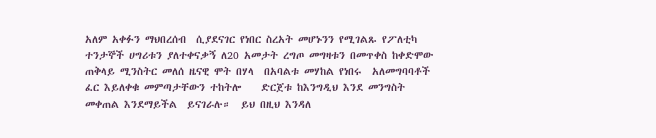አለም አቀፉን ማህበረሰብ  ሲያደናገር የነበር ስረአት መሆኑንን የሚገልጹ የፖለቲካ ተንታኞች ሀግሪቱን ያለተቀናቃኝ ለ20 አመታት ረግጦ መግዛቱን በመጥቀስ ከቀድሞው ጠቅላይ ሚንስትር መለሰ ዜናዊ ሞት በሃላ  በአባልቱ መሃከል የነበሩ  አለመግባባቶች ፈር እይለቀቁ መምጣታቸውን ተከትሎ    ድርጀቱ ከእንግዲህ እንደ መንግስት መቀጠል እንደማይችል  ይናገራሉ።  ይህ በዚህ እንዳለ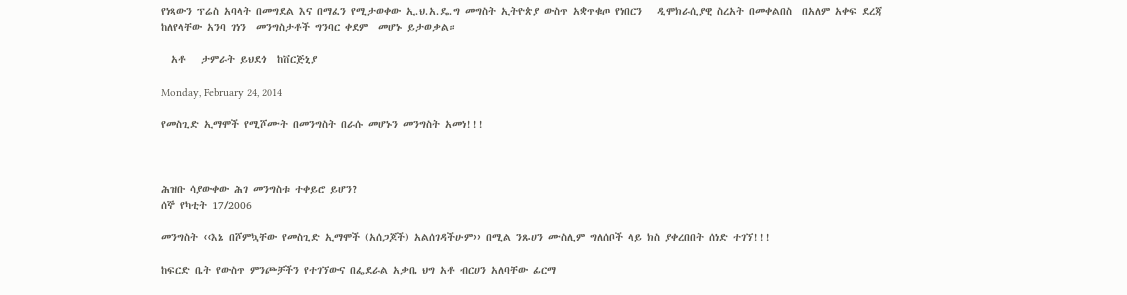የነጻውን ፕሬስ አባላት በመግደል እና በማፈን የሚታወቀው ኢ.ህ.አ.ዴ.ግ መግስት ኢትዮጵያ ውስጥ አቋጥቁጦ የነበርን   ዲሞክራሲያዊ ስረአት በመቀልበስ  በአለም አቀፍ ደረጃ ከለየላቸው አንባ ገነን  መንግስታቶች ግንባር ቀደም  መሆኑ ይታወቃል።

  አቶ   ታምራት ይህደጎ  ከቨርጅኒያ

Monday, February 24, 2014

የመስጊድ ኢማሞች የሚሾሙት በመንግስት በራሱ መሆኑን መንግስት አመነ!!!



ሕዝቡ ሳያውቀው ሕገ መንግስቱ ተቀይሮ ይሆን?
ሰኞ የካቲት 17/2006

መንግስት ‹‹እኔ በሾምኳቸው የመስጊድ ኢማሞች (አሰጋጆች) አልሰገዳችሁም›› በሚል ንጹሀን ሙስሊም ግለሰቦች ላይ ክስ ያቀረበበት ሰነድ ተገኘ!!!

ከፍርድ ቤት የውስጥ ምንጮቻችን የተገኘውና በፌደራል አቃቤ ህግ አቶ ብርሀን አለባቸው ፊርማ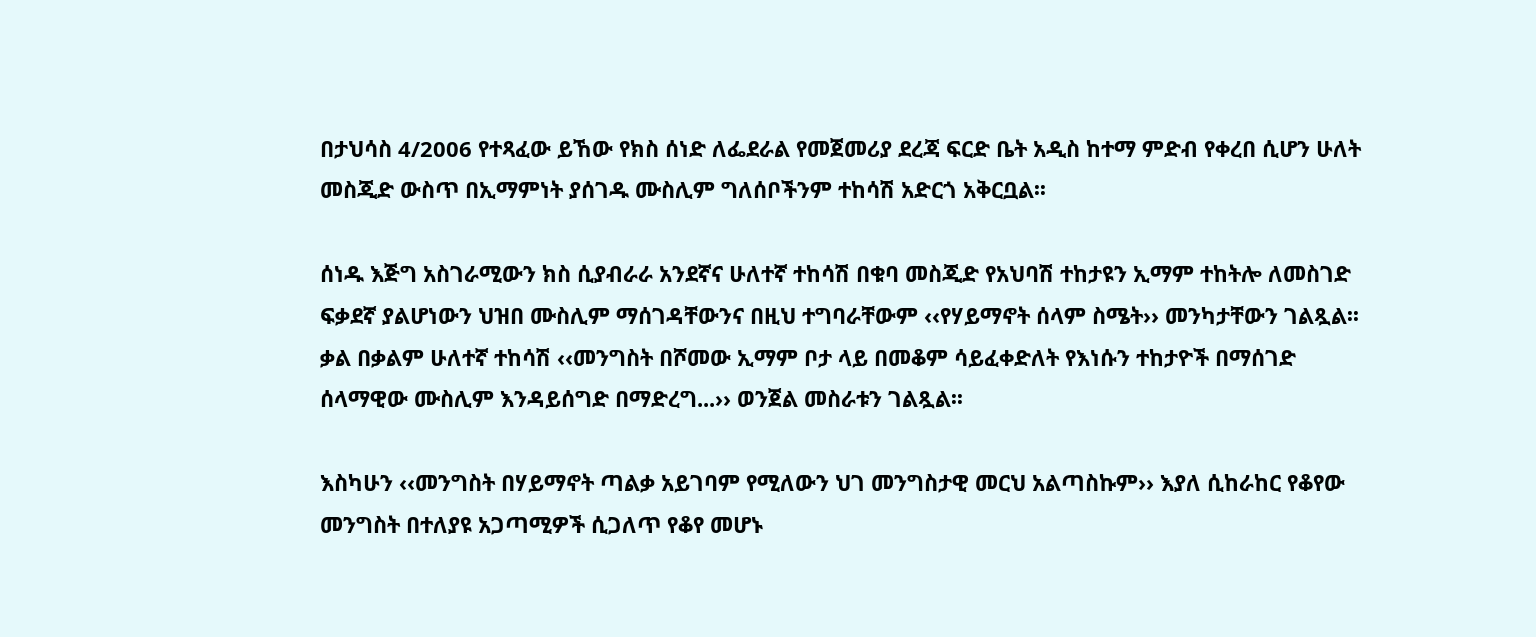በታህሳስ 4/2006 የተጻፈው ይኸው የክስ ሰነድ ለፌደራል የመጀመሪያ ደረጃ ፍርድ ቤት አዲስ ከተማ ምድብ የቀረበ ሲሆን ሁለት መስጂድ ውስጥ በኢማምነት ያሰገዱ ሙስሊም ግለሰቦችንም ተከሳሽ አድርጎ አቅርቧል፡፡

ሰነዱ እጅግ አስገራሚውን ክስ ሲያብራራ አንደኛና ሁለተኛ ተከሳሽ በቁባ መስጂድ የአህባሽ ተከታዩን ኢማም ተከትሎ ለመስገድ ፍቃደኛ ያልሆነውን ህዝበ ሙስሊም ማሰገዳቸውንና በዚህ ተግባራቸውም ‹‹የሃይማኖት ሰላም ስሜት›› መንካታቸውን ገልጿል፡፡ ቃል በቃልም ሁለተኛ ተከሳሽ ‹‹መንግስት በሾመው ኢማም ቦታ ላይ በመቆም ሳይፈቀድለት የእነሱን ተከታዮች በማሰገድ ሰላማዊው ሙስሊም እንዳይሰግድ በማድረግ...›› ወንጀል መስራቱን ገልጿል፡፡

እስካሁን ‹‹መንግስት በሃይማኖት ጣልቃ አይገባም የሚለውን ህገ መንግስታዊ መርህ አልጣስኩም›› እያለ ሲከራከር የቆየው መንግስት በተለያዩ አጋጣሚዎች ሲጋለጥ የቆየ መሆኑ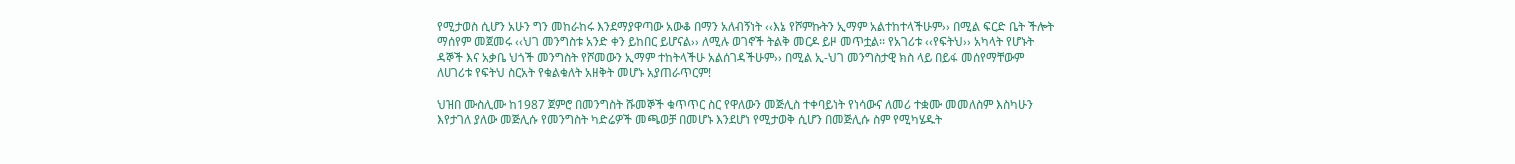የሚታወስ ሲሆን አሁን ግን መከራከሩ እንደማያዋጣው አውቆ በማን አለብኝነት ‹‹እኔ የሾምኩትን ኢማም አልተከተላችሁም›› በሚል ፍርድ ቤት ችሎት ማሰየም መጀመሩ ‹‹ህገ መንግስቱ አንድ ቀን ይከበር ይሆናል›› ለሚሉ ወገኖች ትልቅ መርዶ ይዞ መጥቷል፡፡ የአገሪቱ ‹‹የፍትህ›› አካላት የሆኑት ዳኞች እና አቃቤ ህጎች መንግስት የሾመውን ኢማም ተከትላችሁ አልሰገዳችሁም›› በሚል ኢ-ህገ መንግስታዊ ክስ ላይ በይፋ መሰየማቸውም ለሀገሪቱ የፍትህ ስርአት የቁልቁለት አዘቅት መሆኑ አያጠራጥርም!

ህዝበ ሙስሊሙ ከ1987 ጀምሮ በመንግስት ሹመኞች ቁጥጥር ስር የዋለውን መጅሊስ ተቀባይነት የነሳውና ለመሪ ተቋሙ መመለስም እስካሁን እየታገለ ያለው መጅሊሱ የመንግስት ካድሬዎች መጫወቻ በመሆኑ እንደሆነ የሚታወቅ ሲሆን በመጅሊሱ ስም የሚካሄዱት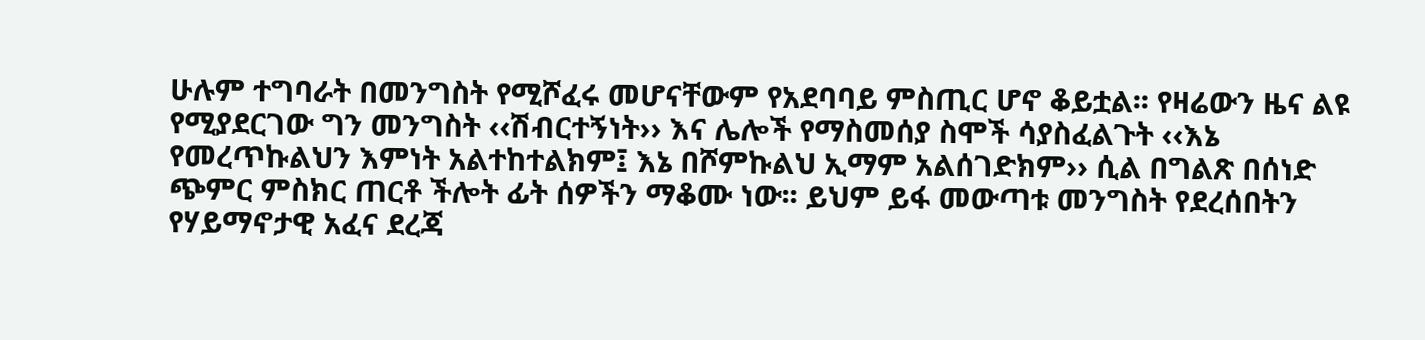ሁሉም ተግባራት በመንግስት የሚሾፈሩ መሆናቸውም የአደባባይ ምስጢር ሆኖ ቆይቷል፡፡ የዛሬውን ዜና ልዩ የሚያደርገው ግን መንግስት ‹‹ሽብርተኝነት›› እና ሌሎች የማስመሰያ ስሞች ሳያስፈልጉት ‹‹እኔ የመረጥኩልህን እምነት አልተከተልክም፤ እኔ በሾምኩልህ ኢማም አልሰገድክም›› ሲል በግልጽ በሰነድ ጭምር ምስክር ጠርቶ ችሎት ፊት ሰዎችን ማቆሙ ነው፡፡ ይህም ይፋ መውጣቱ መንግስት የደረሰበትን የሃይማኖታዊ አፈና ደረጃ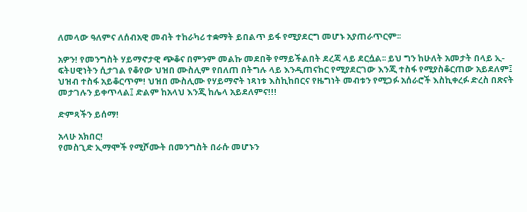ለመላው ዓለምና ለሰብአዊ መብት ተከራካሪ ተቋማት ይበልጥ ይፋ የሚያደርግ መሆኑ አያጠራጥርም፡፡

አዎን! የመንግስት ሃይማኖታዊ ጭቆና በምንም መልኩ መደበቅ የማይችልበት ደረጃ ላይ ደርሷል፡፡ ይህ ግን ከሁለት አመታት በላይ ኢ-ፍትሀዊነትን ሲታገል የቆየው ህዝበ ሙስሊም የበለጠ በትግሉ ላይ እንዲጠናከር የሚያደርገው እንጂ ተስፋ የሚያስቆርጠው አይደለም፤ ህዝብ ተስፋ አይቆርጥም! ህዝበ ሙስሊሙ የሃይማኖት ነጻነቱ እስኪከበርና የዜግነት መብቱን የሚጋፉ አሰራሮች እስኪቀረፉ ድረስ በጽናት መታገሉን ይቀጥላል፤ ድልም ከአላህ እንጂ ከሌላ አይደለምና!!!

ድምጻችን ይሰማ!

አላሁ አክበር!
የመስጊድ ኢማሞች የሚሾሙት በመንግስት በራሱ መሆኑን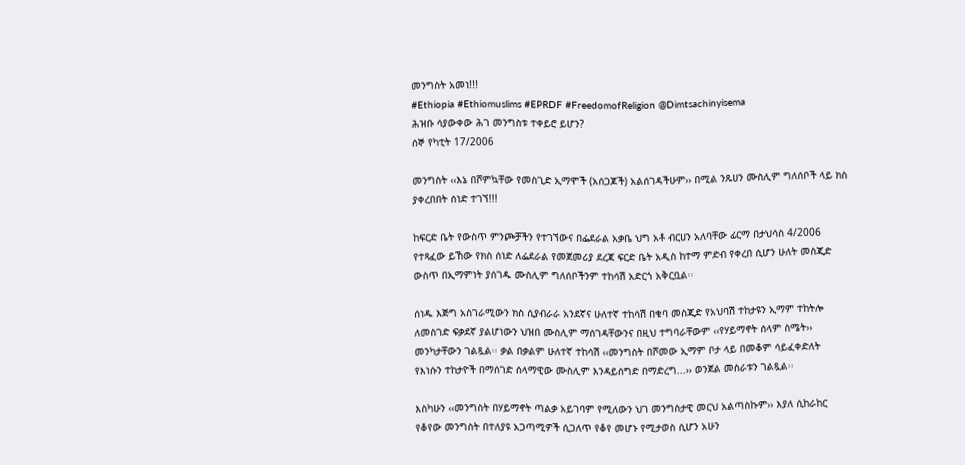መንግስት አመነ!!!
#Ethiopia #Ethiomuslims #EPRDF #FreedomofReligion @Dimtsachinyisema
ሕዝቡ ሳያውቀው ሕገ መንግስቱ ተቀይሮ ይሆን?
ሰኞ የካቲት 17/2006

መንግስት ‹‹እኔ በሾምኳቸው የመስጊድ ኢማሞች (አሰጋጆች) አልሰገዳችሁም›› በሚል ንጹሀን ሙስሊም ግለሰቦች ላይ ክስ ያቀረበበት ሰነድ ተገኘ!!!

ከፍርድ ቤት የውስጥ ምንጮቻችን የተገኘውና በፌደራል አቃቤ ህግ አቶ ብርሀን አለባቸው ፊርማ በታህሳስ 4/2006 የተጻፈው ይኸው የክስ ሰነድ ለፌደራል የመጀመሪያ ደረጃ ፍርድ ቤት አዲስ ከተማ ምድብ የቀረበ ሲሆን ሁለት መስጂድ ውስጥ በኢማምነት ያሰገዱ ሙስሊም ግለሰቦችንም ተከሳሽ አድርጎ አቅርቧል፡፡

ሰነዱ እጅግ አስገራሚውን ክስ ሲያብራራ አንደኛና ሁለተኛ ተከሳሽ በቁባ መስጂድ የአህባሽ ተከታዩን ኢማም ተከትሎ ለመስገድ ፍቃደኛ ያልሆነውን ህዝበ ሙስሊም ማሰገዳቸውንና በዚህ ተግባራቸውም ‹‹የሃይማኖት ሰላም ስሜት›› መንካታቸውን ገልጿል፡፡ ቃል በቃልም ሁለተኛ ተከሳሽ ‹‹መንግስት በሾመው ኢማም ቦታ ላይ በመቆም ሳይፈቀድለት የእነሱን ተከታዮች በማሰገድ ሰላማዊው ሙስሊም እንዳይሰግድ በማድረግ...›› ወንጀል መስራቱን ገልጿል፡፡

እስካሁን ‹‹መንግስት በሃይማኖት ጣልቃ አይገባም የሚለውን ህገ መንግስታዊ መርህ አልጣስኩም›› እያለ ሲከራከር የቆየው መንግስት በተለያዩ አጋጣሚዎች ሲጋለጥ የቆየ መሆኑ የሚታወስ ሲሆን አሁን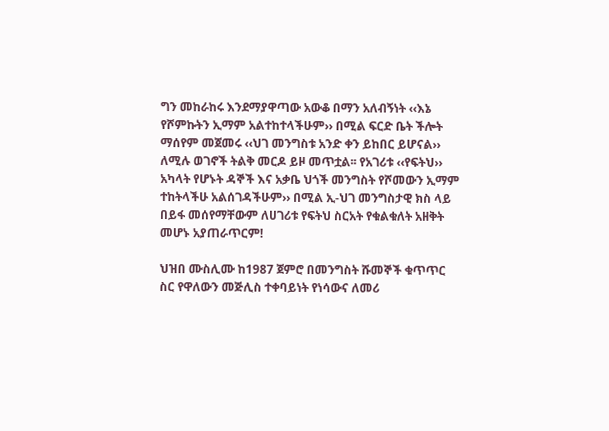ግን መከራከሩ እንደማያዋጣው አውቆ በማን አለብኝነት ‹‹እኔ የሾምኩትን ኢማም አልተከተላችሁም›› በሚል ፍርድ ቤት ችሎት ማሰየም መጀመሩ ‹‹ህገ መንግስቱ አንድ ቀን ይከበር ይሆናል›› ለሚሉ ወገኖች ትልቅ መርዶ ይዞ መጥቷል፡፡ የአገሪቱ ‹‹የፍትህ›› አካላት የሆኑት ዳኞች እና አቃቤ ህጎች መንግስት የሾመውን ኢማም ተከትላችሁ አልሰገዳችሁም›› በሚል ኢ-ህገ መንግስታዊ ክስ ላይ በይፋ መሰየማቸውም ለሀገሪቱ የፍትህ ስርአት የቁልቁለት አዘቅት መሆኑ አያጠራጥርም!

ህዝበ ሙስሊሙ ከ1987 ጀምሮ በመንግስት ሹመኞች ቁጥጥር ስር የዋለውን መጅሊስ ተቀባይነት የነሳውና ለመሪ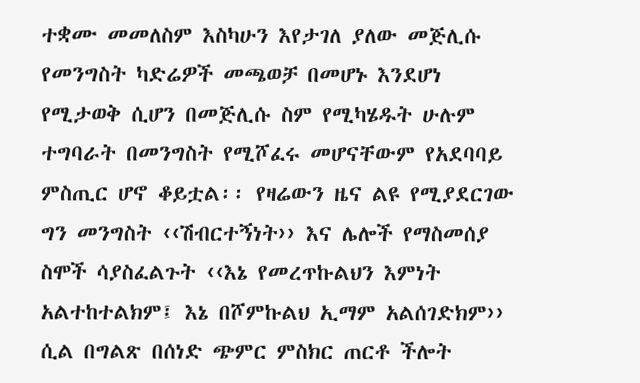ተቋሙ መመለስም እስካሁን እየታገለ ያለው መጅሊሱ የመንግስት ካድሬዎች መጫወቻ በመሆኑ እንደሆነ የሚታወቅ ሲሆን በመጅሊሱ ስም የሚካሄዱት ሁሉም ተግባራት በመንግስት የሚሾፈሩ መሆናቸውም የአደባባይ ምስጢር ሆኖ ቆይቷል፡፡ የዛሬውን ዜና ልዩ የሚያደርገው ግን መንግስት ‹‹ሽብርተኝነት›› እና ሌሎች የማስመሰያ ስሞች ሳያስፈልጉት ‹‹እኔ የመረጥኩልህን እምነት አልተከተልክም፤ እኔ በሾምኩልህ ኢማም አልሰገድክም›› ሲል በግልጽ በሰነድ ጭምር ምስክር ጠርቶ ችሎት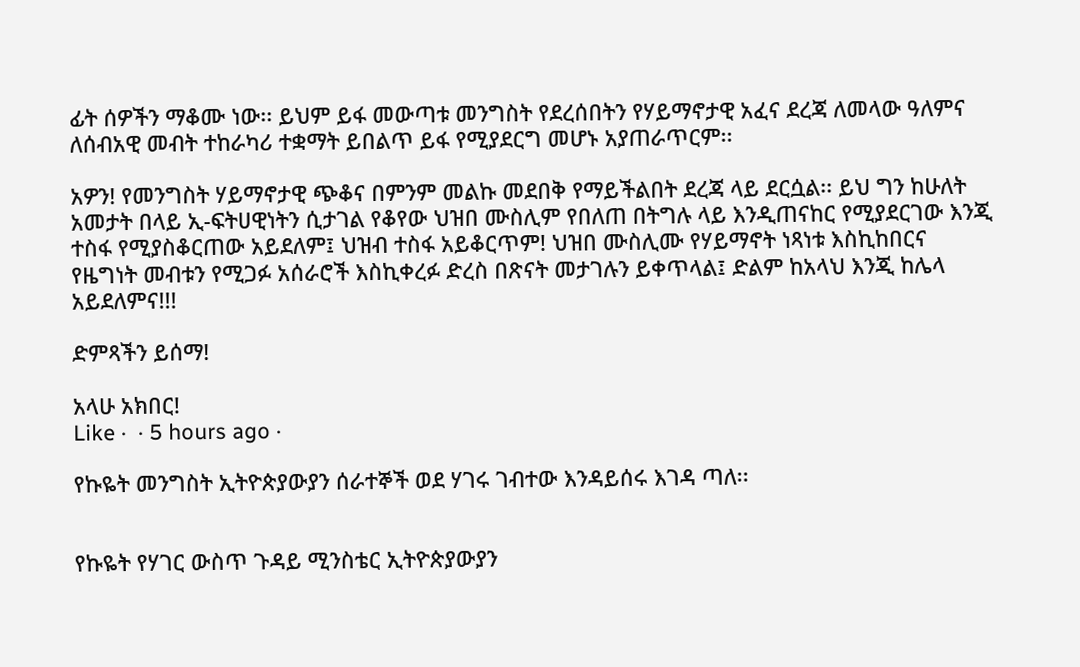ፊት ሰዎችን ማቆሙ ነው፡፡ ይህም ይፋ መውጣቱ መንግስት የደረሰበትን የሃይማኖታዊ አፈና ደረጃ ለመላው ዓለምና ለሰብአዊ መብት ተከራካሪ ተቋማት ይበልጥ ይፋ የሚያደርግ መሆኑ አያጠራጥርም፡፡

አዎን! የመንግስት ሃይማኖታዊ ጭቆና በምንም መልኩ መደበቅ የማይችልበት ደረጃ ላይ ደርሷል፡፡ ይህ ግን ከሁለት አመታት በላይ ኢ-ፍትሀዊነትን ሲታገል የቆየው ህዝበ ሙስሊም የበለጠ በትግሉ ላይ እንዲጠናከር የሚያደርገው እንጂ ተስፋ የሚያስቆርጠው አይደለም፤ ህዝብ ተስፋ አይቆርጥም! ህዝበ ሙስሊሙ የሃይማኖት ነጻነቱ እስኪከበርና የዜግነት መብቱን የሚጋፉ አሰራሮች እስኪቀረፉ ድረስ በጽናት መታገሉን ይቀጥላል፤ ድልም ከአላህ እንጂ ከሌላ አይደለምና!!!

ድምጻችን ይሰማ!

አላሁ አክበር!
Like ·  · 5 hours ago ·

የኩዬት መንግስት ኢትዮጵያውያን ሰራተኞች ወደ ሃገሩ ገብተው እንዳይሰሩ እገዳ ጣለ፡፡


የኩዬት የሃገር ውስጥ ጉዳይ ሚንስቴር ኢትዮጵያውያን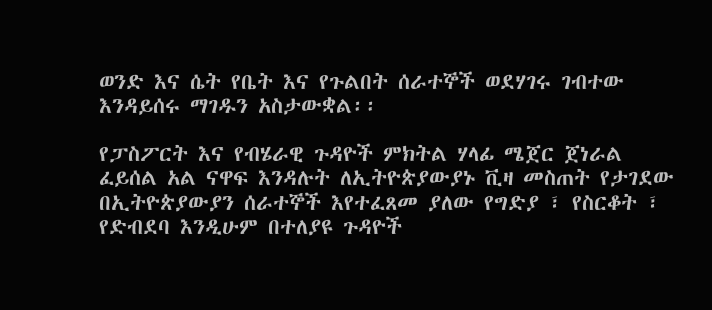ወንድ እና ሴት የቤት እና የጉልበት ሰራተኞች ወደሃገሩ ገብተው እንዳይሰሩ ማገዱን አስታውቋል፡፡

የፓስፖርት እና የብሄራዊ ጉዳዮች ምክትል ሃላፊ ሜጀር ጀነራል ፈይሰል አል ናዋፍ እንዳሉት ለኢትዮጵያውያኑ ቪዛ መስጠት የታገደው በኢትዮጵያውያን ሰራተኞች እየተፈጸመ ያለው የግድያ ፣ የስርቆት ፣ የድብደባ እንዲሁም በተለያዩ ጉዳዮች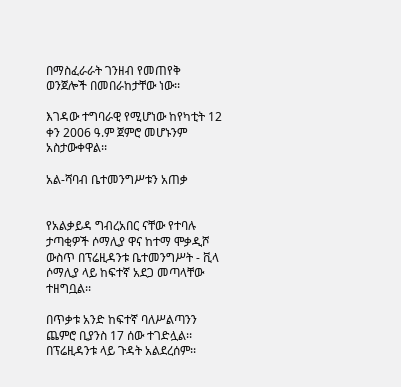በማስፈራራት ገንዘብ የመጠየቅ ወንጀሎች በመበራከታቸው ነው፡፡

እገዳው ተግባራዊ የሚሆነው ከየካቲት 12 ቀን 2006 ዓ.ም ጀምሮ መሆኑንም አስታውቀዋል፡፡

አል-ሻባብ ቤተመንግሥቱን አጠቃ


የአልቃይዳ ግብረአበር ናቸው የተባሉ ታጣቂዎች ሶማሊያ ዋና ከተማ ሞቃዲሾ ውስጥ በፕሬዚዳንቱ ቤተመንግሥት - ቪላ ሶማሊያ ላይ ከፍተኛ አደጋ መጣላቸው ተዘግቧል፡፡

በጥቃቱ አንድ ከፍተኛ ባለሥልጣንን ጨምሮ ቢያንስ 17 ሰው ተገድሏል፡፡
በፕሬዚዳንቱ ላይ ጉዳት አልደረሰም፡፡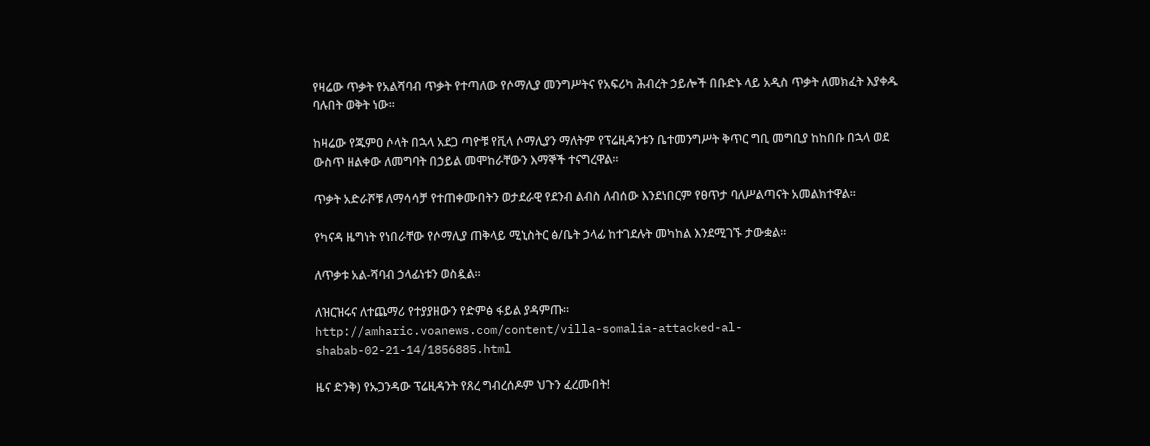የዛሬው ጥቃት የአልሻባብ ጥቃት የተጣለው የሶማሊያ መንግሥትና የአፍሪካ ሕብረት ኃይሎች በቡድኑ ላይ አዲስ ጥቃት ለመክፈት እያቀዱ ባሉበት ወቅት ነው፡፡

ከዛሬው የጁምዐ ሶላት በኋላ አደጋ ጣዮቹ የቪላ ሶማሊያን ማለትም የፕሬዚዳንቱን ቤተመንግሥት ቅጥር ግቢ መግቢያ ከከበቡ በኋላ ወደ ውስጥ ዘልቀው ለመግባት በኃይል መሞከራቸውን እማኞች ተናግረዋል፡፡

ጥቃት አድራሾቹ ለማሳሳቻ የተጠቀሙበትን ወታደራዊ የደንብ ልብስ ለብሰው እንደነበርም የፀጥታ ባለሥልጣናት አመልክተዋል፡፡

የካናዳ ዜግነት የነበራቸው የሶማሊያ ጠቅላይ ሚኒስትር ፅ/ቤት ኃላፊ ከተገደሉት መካከል እንደሚገኙ ታውቋል፡፡

ለጥቃቱ አል-ሻባብ ኃላፊነቱን ወስዷል፡፡

ለዝርዝሩና ለተጨማሪ የተያያዘውን የድምፅ ፋይል ያዳምጡ፡፡
http://amharic.voanews.com/content/villa-somalia-attacked-al-shabab-02-21-14/1856885.html

ዜና ድንቅ) የኡጋንዳው ፕሬዚዳንት የጸረ ግብረሰዶም ህጉን ፈረሙበት!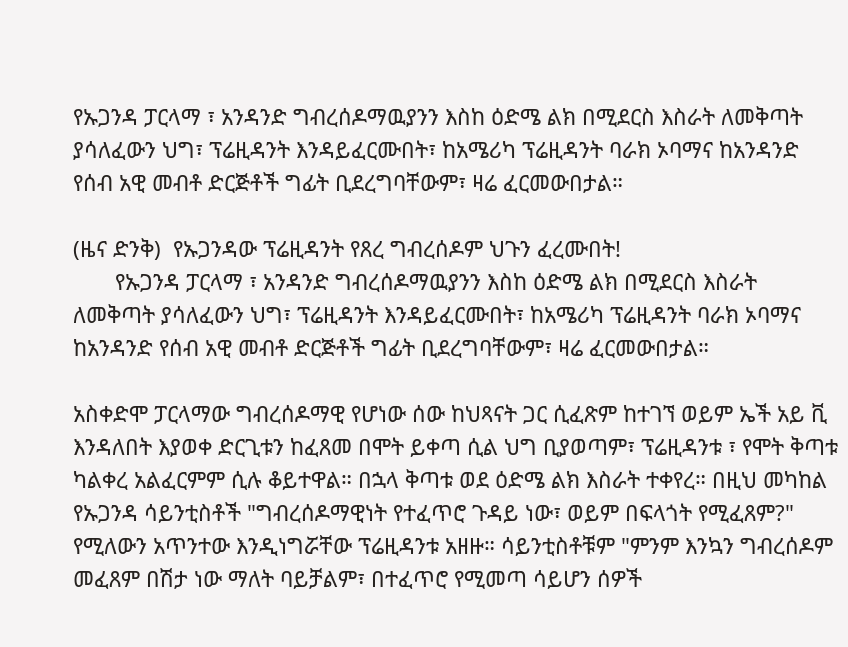የኡጋንዳ ፓርላማ ፣ አንዳንድ ግብረሰዶማዉያንን እስከ ዕድሜ ልክ በሚደርስ እስራት ለመቅጣት ያሳለፈውን ህግ፣ ፕሬዚዳንት እንዳይፈርሙበት፣ ከአሜሪካ ፕሬዚዳንት ባራክ ኦባማና ከአንዳንድ የሰብ አዊ መብቶ ድርጅቶች ግፊት ቢደረግባቸውም፣ ዛሬ ፈርመውበታል።

(ዜና ድንቅ)  የኡጋንዳው ፕሬዚዳንት የጸረ ግብረሰዶም ህጉን ፈረሙበት!
       የኡጋንዳ ፓርላማ ፣ አንዳንድ ግብረሰዶማዉያንን እስከ ዕድሜ ልክ በሚደርስ እስራት ለመቅጣት ያሳለፈውን ህግ፣ ፕሬዚዳንት እንዳይፈርሙበት፣ ከአሜሪካ ፕሬዚዳንት ባራክ ኦባማና ከአንዳንድ የሰብ አዊ መብቶ ድርጅቶች ግፊት ቢደረግባቸውም፣ ዛሬ ፈርመውበታል።

አስቀድሞ ፓርላማው ግብረሰዶማዊ የሆነው ሰው ከህጻናት ጋር ሲፈጽም ከተገኘ ወይም ኤች አይ ቪ እንዳለበት እያወቀ ድርጊቱን ከፈጸመ በሞት ይቀጣ ሲል ህግ ቢያወጣም፣ ፕሬዚዳንቱ ፣ የሞት ቅጣቱ ካልቀረ አልፈርምም ሲሉ ቆይተዋል። በኋላ ቅጣቱ ወደ ዕድሜ ልክ እስራት ተቀየረ። በዚህ መካከል የኡጋንዳ ሳይንቲስቶች "ግብረሰዶማዊነት የተፈጥሮ ጉዳይ ነው፣ ወይም በፍላጎት የሚፈጸም?" የሚለውን አጥንተው እንዲነግሯቸው ፕሬዚዳንቱ አዘዙ። ሳይንቲስቶቹም "ምንም እንኳን ግብረሰዶም መፈጸም በሽታ ነው ማለት ባይቻልም፣ በተፈጥሮ የሚመጣ ሳይሆን ሰዎች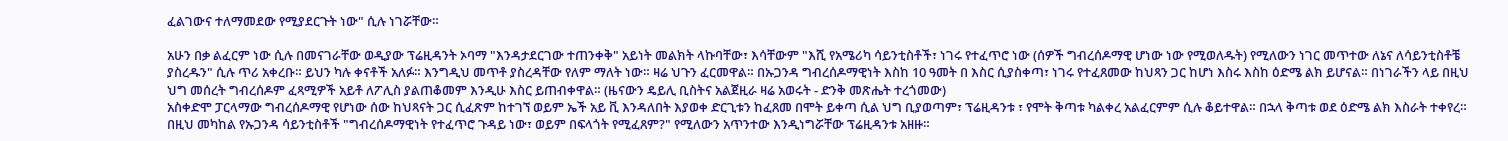ፈልገውና ተለማመደው የሚያደርጉት ነው" ሲሉ ነገሯቸው።

አሁን በቃ ልፈርም ነው ሲሉ በመናገራቸው ወዲያው ፕሬዚዳንት ኦባማ "እንዳታደርገው ተጠንቀቅ" አይነት መልክት ላኩባቸው፣ እሳቸውም "እሺ የአሜሪካ ሳይንቲስቶች፣ ነገሩ የተፈጥሮ ነው (ሰዎች ግብረሰዶማዊ ሆነው ነው የሚወለዱት) የሚለውን ነገር መጥተው ለኔና ለሳይንቲስቶቼ ያስረዱን" ሲሉ ጥሪ አቀረቡ። ይህን ካሉ ቀናቶች አለፉ። እንግዲህ መጥቶ ያስረዳቸው የለም ማለት ነው። ዛሬ ህጉን ፈርመዋል። በኡጋንዳ ግብረሰዶማዊነት እስከ 10 ዓመት በ እስር ሲያስቀጣ፣ ነገሩ የተፈጸመው ከህጻን ጋር ከሆነ እስሩ እስከ ዕድሜ ልክ ይሆናል። በነገራችን ላይ በዚህ ህግ መሰረት ግብረሰዶም ፈጻሚዎች አይቶ ለፖሊስ ያልጠቆመም እንዲሁ እስር ይጠብቀዋል። (ዜናውን ዴይሊ ቢስትና አልጀዚራ ዛሬ አወሩት - ድንቅ መጽሔት ተረጎመው)
አስቀድሞ ፓርላማው ግብረሰዶማዊ የሆነው ሰው ከህጻናት ጋር ሲፈጽም ከተገኘ ወይም ኤች አይ ቪ እንዳለበት እያወቀ ድርጊቱን ከፈጸመ በሞት ይቀጣ ሲል ህግ ቢያወጣም፣ ፕሬዚዳንቱ ፣ የሞት ቅጣቱ ካልቀረ አልፈርምም ሲሉ ቆይተዋል። በኋላ ቅጣቱ ወደ ዕድሜ ልክ እስራት ተቀየረ። በዚህ መካከል የኡጋንዳ ሳይንቲስቶች "ግብረሰዶማዊነት የተፈጥሮ ጉዳይ ነው፣ ወይም በፍላጎት የሚፈጸም?" የሚለውን አጥንተው እንዲነግሯቸው ፕሬዚዳንቱ አዘዙ።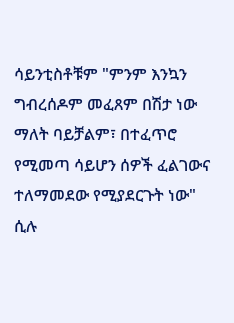ሳይንቲስቶቹም "ምንም እንኳን ግብረሰዶም መፈጸም በሽታ ነው ማለት ባይቻልም፣ በተፈጥሮ የሚመጣ ሳይሆን ሰዎች ፈልገውና ተለማመደው የሚያደርጉት ነው" ሲሉ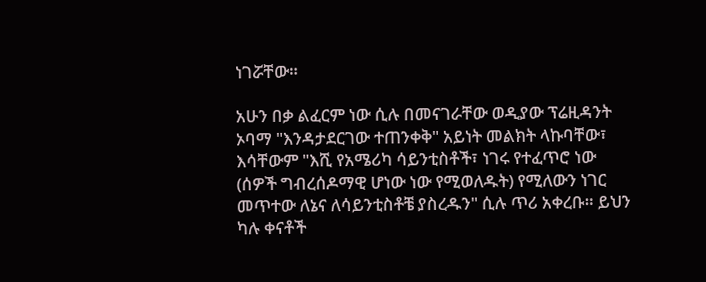ነገሯቸው።

አሁን በቃ ልፈርም ነው ሲሉ በመናገራቸው ወዲያው ፕሬዚዳንት ኦባማ "እንዳታደርገው ተጠንቀቅ" አይነት መልክት ላኩባቸው፣ እሳቸውም "እሺ የአሜሪካ ሳይንቲስቶች፣ ነገሩ የተፈጥሮ ነው (ሰዎች ግብረሰዶማዊ ሆነው ነው የሚወለዱት) የሚለውን ነገር መጥተው ለኔና ለሳይንቲስቶቼ ያስረዱን" ሲሉ ጥሪ አቀረቡ። ይህን ካሉ ቀናቶች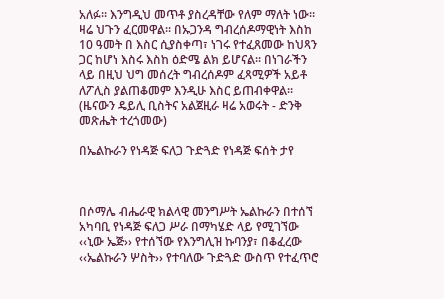አለፉ። እንግዲህ መጥቶ ያስረዳቸው የለም ማለት ነው። ዛሬ ህጉን ፈርመዋል። በኡጋንዳ ግብረሰዶማዊነት እስከ 10 ዓመት በ እስር ሲያስቀጣ፣ ነገሩ የተፈጸመው ከህጻን ጋር ከሆነ እስሩ እስከ ዕድሜ ልክ ይሆናል። በነገራችን ላይ በዚህ ህግ መሰረት ግብረሰዶም ፈጻሚዎች አይቶ ለፖሊስ ያልጠቆመም እንዲሁ እስር ይጠብቀዋል። (ዜናውን ዴይሊ ቢስትና አልጀዚራ ዛሬ አወሩት - ድንቅ መጽሔት ተረጎመው)

በኤልኩራን የነዳጅ ፍለጋ ጉድጓድ የነዳጅ ፍሰት ታየ



በሶማሌ ብሔራዊ ክልላዊ መንግሥት ኤልኩራን በተሰኘ አካባቢ የነዳጅ ፍለጋ ሥራ በማካሄድ ላይ የሚገኘው ‹‹ኒው ኤጅ›› የተሰኘው የእንግሊዝ ኩባንያ፣ በቆፈረው ‹‹ኤልኩራን ሦስት›› የተባለው ጉድጓድ ውስጥ የተፈጥሮ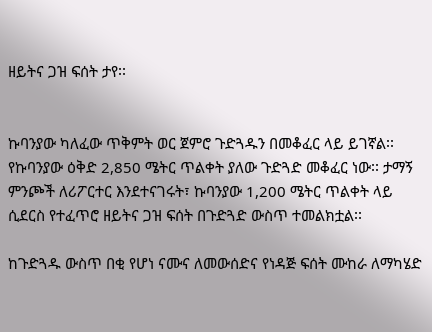ዘይትና ጋዝ ፍሰት ታየ፡፡


ኩባንያው ካለፈው ጥቅምት ወር ጀምሮ ጉድጓዱን በመቆፈር ላይ ይገኛል፡፡ የኩባንያው ዕቅድ 2,850 ሜትር ጥልቀት ያለው ጉድጓድ መቆፈር ነው፡፡ ታማኝ ምንጮች ለሪፖርተር እንደተናገሩት፣ ኩባንያው 1,200 ሜትር ጥልቀት ላይ ሲደርስ የተፈጥሮ ዘይትና ጋዝ ፍሰት በጉድጓድ ውስጥ ተመልክቷል፡፡

ከጉድጓዱ ውስጥ በቂ የሆነ ናሙና ለመውሰድና የነዳጅ ፍሰት ሙከራ ለማካሄድ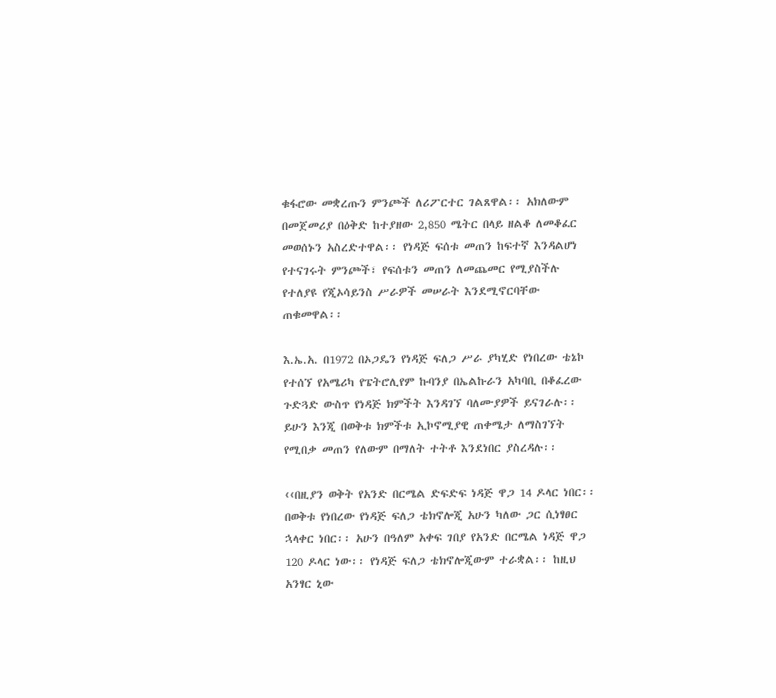ቁፋሮው መቋረጡን ምንጮች ለሪፖርተር ገልጸዋል፡፡ አክለውም በመጀመሪያ በዕቅድ ከተያዘው 2,850 ሜትር በላይ ዘልቆ ለመቆፈር መወሰኑን አስረድተዋል፡፡ የነዳጅ ፍሰቱ መጠን ከፍተኛ እንዳልሆነ የተናገሩት ምንጮች፣ የፍሰቱን መጠን ለመጨመር የሚያስችሉ የተለያዩ የጂኦሳይንስ ሥራዎች መሠራት እንደሚኖርባቸው ጠቁመዋል፡፡

እ.ኤ.አ. በ1972 በኦጋዴን የነዳጅ ፍለጋ ሥራ ያካሂድ የነበረው ቴኔኮ የተሰኘ የአሜሪካ የፔትሮሊየም ኩባንያ በኤልኩራን አካባቢ በቆፈረው ጉድጓድ ውስጥ የነዳጅ ክምችት እንዳገኘ ባለሙያዎች ይናገራሉ፡፡ ይሁን እንጂ በወቅቱ ክምችቱ ኢኮኖሚያዊ ጠቀሜታ ለማስገኘት የሚበቃ መጠን የለውም በማለት ተትቶ እንደነበር ያስረዳሉ፡፡

‹‹በዚያን ወቅት የአንድ በርሜል ድፍድፍ ነዳጅ ዋጋ 14 ዶላር ነበር፡፡ በወቅቱ የነበረው የነዳጅ ፍለጋ ቴክኖሎጂ አሁን ካለው ጋር ሲነፃፀር ኋላቀር ነበር፡፡ አሁን በዓለም አቀፍ ገበያ የአንድ በርሜል ነዳጅ ዋጋ 120 ዶላር ነው፡፡ የነዳጅ ፍለጋ ቴክኖሎጂውም ተራቋል፡፡ ከዚህ አንፃር ኒው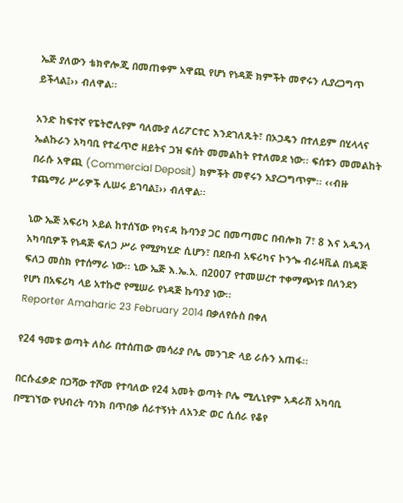ኤጅ ያለውን ቴክኖሎጂ በመጠቀም አዋጪ የሆነ የነዳጅ ክምችት መኖሩን ሊያረጋግጥ ይችላል፤›› ብለዋል፡፡

አንድ ከፍተኛ የፔትሮሊየም ባለሙያ ለሪፖርተር እንደገለጹት፣ በኦጋዴን በተለይም በሂላላና ኤልኩራን አካባቢ የተፈጥሮ ዘይትና ጋዝ ፍሰት መመልከት የተለመደ ነው፡፡ ፍሰቱን መመልከት በራሱ አዋጪ (Commercial Deposit) ክምችት መኖሩን አያረጋግጥም፡፡ ‹‹ብዙ ተጨማሪ ሥራዎች ሊሠሩ ይገባል፤›› ብለዋል፡፡

ኒው ኤጅ አፍሪካ ኦይል ከተሰኘው የካናዳ ኩባንያ ጋር በመጣመር በብሎክ 7፣ 8 እና አዲንላ አካባቢዎች የነዳጅ ፍለጋ ሥራ የሚያካሂድ ሲሆን፣ በደቡብ አፍሪካና ኮንጐ ብራዛቪል በነዳጅ ፍለጋ መስክ የተሰማራ ነው፡፡ ኒው ኤጅ እ.ኤ.አ. በ2007 የተመሠረተ ተቀማጭነቱ በለንደን የሆነ በአፍሪካ ላይ አተኩሮ የሚሠራ የነዳጅ ኩባንያ ነው፡፡
Reporter Amaharic 23 February 2014 በቃለየሱስ በቀለ

የ24 ዓመቱ ወጣት ለስራ በተሰጠው መሳሪያ ቦሌ መንገድ ላይ ራሱን አጠፋ፡፡

በርሱፈቃድ በጋሻው ተሾመ የተባለው የ24 አመት ወጣት ቦሌ ሚሊኒየም አዳራሽ አካባቢ በሚገኘው የህብረት ባንክ በጥበቃ ሰራተኝነት ለአንድ ወር ሲሰራ የቆየ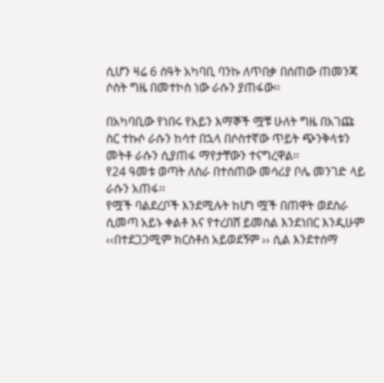ሲሆን ዛሬ 6 ሰዓት አካባቢ ባንኩ ለጥበቃ በሰጠው ጠመንጃ ሶስት ግዜ በመተኮስ ነው ራሱን ያጠፋው፡፡

በአካባቢው የነበሩ የአይን እማኞች ሟቹ ሁለት ግዜ በአገጩ ስር ተኩሶ ራሱን ከሳተ በኋላ በሶስተኛው ጥይት ጭንቅላቱን መትቶ ራሱን ሲያጠፋ ማየታቸውን ተናግረዋል፡፡
የ24 ዓመቱ ወጣት ለስራ በተሰጠው መሳሪያ ቦሌ መንገድ ላይ ራሱን አጠፋ፡፡
የሟች ባልደረቦች እንደሚሉት ከሆነ ሟች በጠዋት ወደስራ ሲመጣ አይኑ ቀልቶ እና የተረበሸ ይመስል እንደነበር እንዲሁም ‹‹በተደጋጋሚም ክርስቶስ አይወደኝም ›› ሲል እንደተሰማ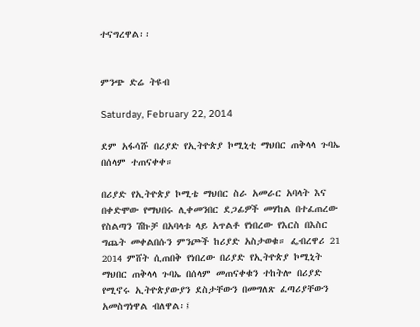ተናግረዋል፡፡


ምንጭ ድሬ ትዩብ

Saturday, February 22, 2014

ደም አፋሳሹ በሪያድ የኢትዮጵያ ኮሚኒቲ ማህበር ጠቅላላ ጉባኤ በሰላም ተጠናቀቀ።

በሪያድ የኢትዮጵያ ኮሚቴ ማህበር ስራ አመራር አባላት እና በቀድሞው የማህበሩ ሊቀመንበር ደጋፊዎች መሃከል በተፈጠረው የስልጣን ሽኩቻ በአባላቱ ላይ አጥልቶ የነበረው የእርስ በእስር ግጨት መቀልበሱን ምንጮች ከሪያድ አስታወቁ። ፌብረዋሪ 21 2014 ምሸት ሲጠበቅ የነበረው በሪያድ የኢትዮጵያ ኮሚኒት ማህበር ጠቅላላ ጉባኤ በሰላም መጠናቀቁን ተከትሎ በሪያድ የሚኖሩ ኢትዮጵያውያን ደስታቸውን በመግለጽ ፈጣሪያቸውን አመስግነዋል ብለዋል፡፤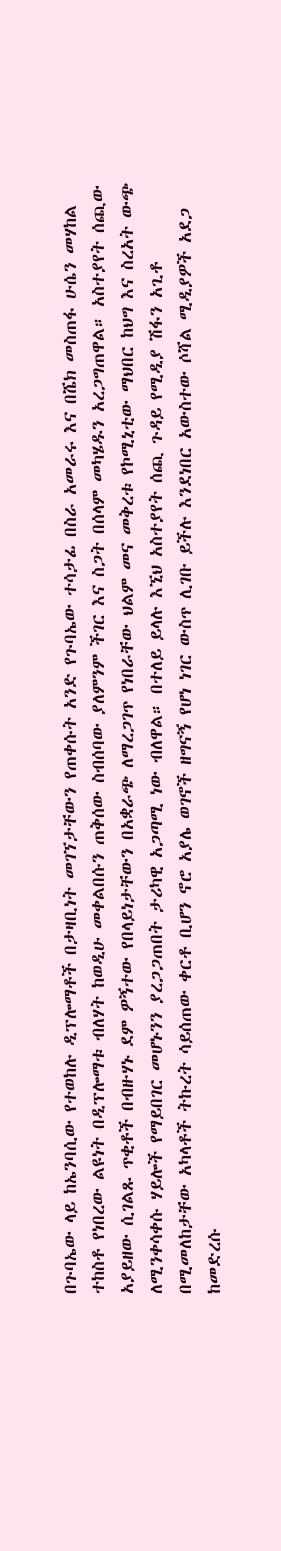በጉባኤው ላይ ከኤንባሲው የተወከሉ ዲፕሎማቶች በታዛቢነት መገኘታቸውን የጠቀሱት አንድ የጉባኤው ተሳታፊ በስራ አመራሩ እና በሼክ መስጠፋ ሁሴን መሃከል ተከስቶ የነበረው ልዩነት በዲፕሎማቱ ብለሃት ከወዲሁ መቀልበሱን ጠቅሰው ስብሰባው ያለምንም ችገር እና ስጋት በሰላም መካሄዱን አረጋግጠዋል። አስተያየት ሰጪው አያይዘው ሲገልጹ ጥቂቶች በብዙሃኑ ደም ዎኝተው የበላይነታቸውን በአቋራጭ ለማረጋገጥ የነበራቸው ህልም መና መቅረቱ የኮሚኒቲው ማህበር ከህግ እና ስረአት ውጭ ለሚንቀሳቀሱ ሃይሎች የማይበገር መሆኑንን ያረጋጋጠበት ታሪካዊ አጋጣሚ ነው ብለዋል። በተለይ ይላሉ እኚህ አስተያየት ሰጪ ጉዳይ የሚዲያ ሽፋን አጊቶ በሚመለከታቸው አካላቶች ትኩረት ሳይሰጠው ቀርቶ ቢሆን ኖሮ አያሌ ወገኖች ዘግናኝ የሆነ ነገር ውስጥ ሊገቡ ይችሉ እንደነበር አውስተው ሶሻል ሚዲያዎች አደጋ ከመድረሱ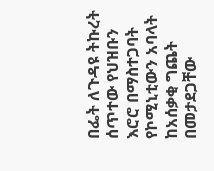በፌት ለጉዳዩ ትኩረት ሰጥተው የህዝቡን እሮሮ በማስተጋባት የኮሚኒቲውን አባላት ከአሰቃቂ ግጨት በመታደጋቸው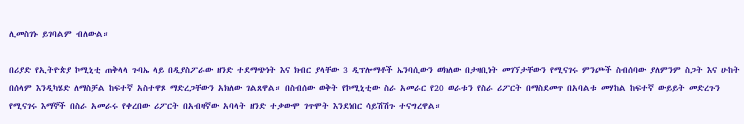ሊመስገኑ ይገባልም ብለውል።

በሪያድ የኢትዮጵያ ኮሚኒቲ ጠቅላላ ጉባኤ ላይ በዲያስፖራው ዘንድ ተደማጭነት እና ክብር ያላቸው 3 ዲፕሎማቶች ኤንባሲውን ወክለው በታዛቢነት መገኘታቸውን የሚናገሩ ምንጮች ስብሰባው ያለምንም ስጋት እና ሁከት በሰላም እንዲካሄድ ለማስቻል ከፍተኛ አስተዋጾ ማድረጋቸውን አክለው ገልጸዋል። በስብሰው ወቅት የኮሚኒቲው ስራ አመራር የ20 ወራቱን የስራ ሪፖርት በማስደመጥ በአባልቱ መሃከል ከፍተኛ ውይይት መድረጉን የሚናገሩ እማኞች በስራ አመራሩ የቀረበው ሪፖርት በአብዛኛው አባላት ዘንድ ተቃውሞ ገጥሞት እንደነበር ሳይሽሽጉ ተናግረዋል።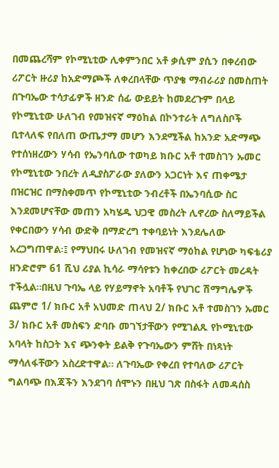በመጨረሻም የኮሚኒቲው ሊቀምንበር አቶ ቃሲም ያሲን በቀረብው ሪፖርት ዙሪያ ከአድማጮች ለቀረበላቸው ጥያቄ ማብራሪያ በመስጠት በጉባኤው ተሳታፊዎች ዘንድ ሰፊ ውይይት ከመደረጉም በላይ የኮሚኒቲው ሁለገብ የመዝናኛ ማዕከል በኮንተራት ለግለስቦች ቢተላለፍ የበለጠ ውጤታማ መሆን እንደሚችል ከአንድ አድማጭ የተሰነዘረውን ሃሳብ የኤንባሲው ተወካይ ክቡር አቶ ተመስገን ኡመር የኮሚኒቲው ንበረት ለዲያስፖራው ያለውን አጋርነት እና ጠቀሜታ በዝርዝር በማስቀመጥ የኮሚኒቲው ንብረቶች በኤንባሲው ስር እንደመሆናቸው መጠን አካሄዱ ህጋዊ መስረት ሊኖረው ስለማይችል የቀርበውን ሃሳብ ውድቅ በማድረግ ተቀባይነት እንደሌለው አረጋግጠዋል፡፤ የማህበሩ ሁለገብ የመዝናኛ ማዕከል የሆነው ካፍቴሪያ ዘንድሮም 61 ሺህ ሪያል ኪሳራ ማሳየቱን ከቀረበው ሪፖርት መረዳት ተችሏል።በዚህ ጉባኤ ላይ የሃይማኖት አባቶች የህገር ሽማግሌዎች ጨምሮ 1/ ክቡር አቶ አህመድ ጠላህ 2/ ክቡር አቶ ተመስገን ኡመር 3/ ክቡር አቶ መስፍን ድባቡ መገኘታቸውን የሚገልጹ የኮሚኒቲው አባላት ከስጋት እና ጭንቀት ይልቅ የጉባኤውን ምሸት በነጻነት ማሳለፋቸውን አስረድተዋል። ለጉባኤው የቀረበ የተባለው ሪፖርት ግልባጭ በእጃችን እንደገባ ሰሞኑን በዚህ ገጽ በስፋት ለመዳሰስ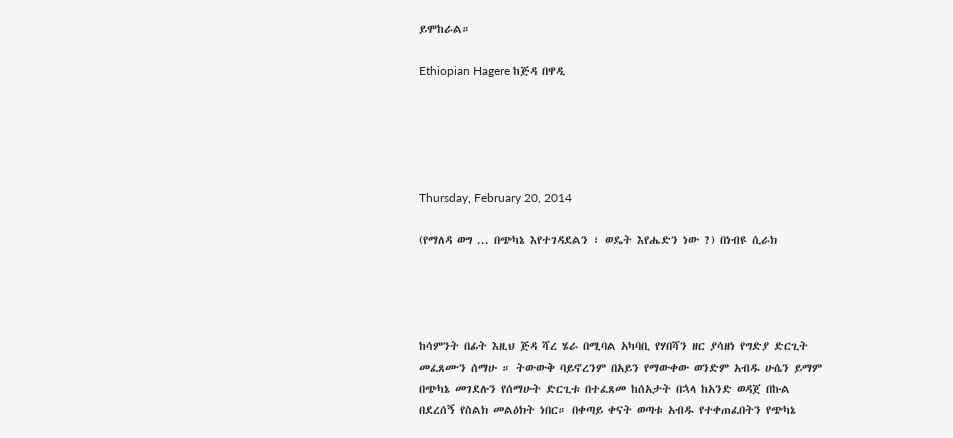ይሞከራል።

Ethiopian Hagere ከጅዳ በዋዲ





Thursday, February 20, 2014

(የማለዳ ወግ ... በጭካኔ እየተገዳደልን ፣ ወዴት እየሔድን ነው ?) በነብዩ ሲራክ




ከሳምንት በፊት እዚህ ጅዳ ሻረ ሄራ በሚባል አካባቢ የሃበሻን ዘር ያሳዘነ የግድያ ድርጊት መፈጸሙን ሰማሁ ። ትውውቅ ባይኖረንም በአይን የማውቀው ወንድም አብዱ ሁሴን ይማም በጭካኔ መገደሉን የሰማሁት ድርጊቱ በተፈጸመ ከሰአታት በኋላ ከአንድ ወዳጀ በኩል በደረሰኝ የስልክ መልዕክት ነበር። በቀጣይ ቀናት ወጣቱ አብዱ የተቀጠፈበትን የጭካኔ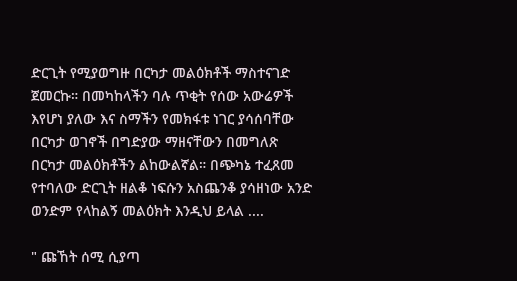ድርጊት የሚያወግዙ በርካታ መልዕክቶች ማስተናገድ ጀመርኩ። በመካከላችን ባሉ ጥቂት የሰው አውሬዎች እየሆነ ያለው እና ስማችን የመክፋቱ ነገር ያሳሰባቸው በርካታ ወገኖች በግድያው ማዘናቸውን በመግለጽ በርካታ መልዕክቶችን ልከውልኛል። በጭካኔ ተፈጸመ የተባለው ድርጊት ዘልቆ ነፍሱን አስጨንቆ ያሳዘነው አንድ ወንድም የላከልኝ መልዕክት እንዲህ ይላል ....

" ጩኸት ሰሚ ሲያጣ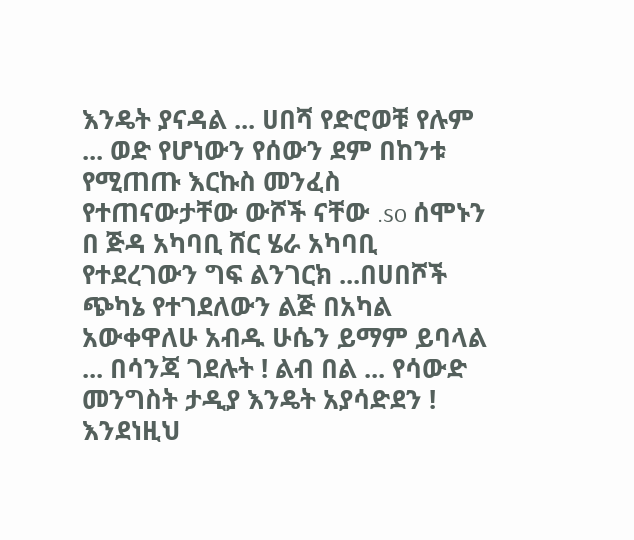እንዴት ያናዳል ... ሀበሻ የድሮወቹ የሉም ... ወድ የሆነውን የሰውን ደም በከንቱ የሚጠጡ እርኩስ መንፈስ የተጠናውታቸው ውሾች ናቸው .so ሰሞኑን በ ጅዳ አካባቢ ሸር ሄራ አካባቢ የተደረገውን ግፍ ልንገርክ ...በሀበሾች ጭካኔ የተገደለውን ልጅ በአካል አውቀዋለሁ አብዱ ሁሴን ይማም ይባላል ... በሳንጃ ገደሉት ! ልብ በል ... የሳውድ መንግስት ታዲያ እንዴት አያሳድደን ! እንደነዚህ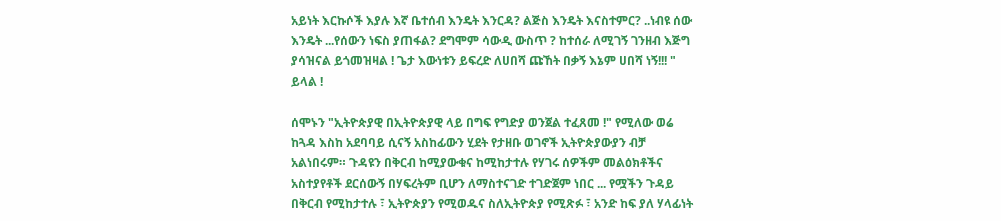አይነት እርኩሶች እያሉ እኛ ቤተሰብ እንዴት እንርዳ? ልጅስ እንዴት እናስተምር? ..ነብዩ ሰው እንዴት ...የሰውን ነፍስ ያጠፋል? ደግሞም ሳውዲ ውስጥ ? ከተሰራ ለሚገኝ ገንዘብ እጅግ ያሳዝናል ይጎመዝዛል ! ጌታ እውነቱን ይፍረድ ለሀበሻ ጩኸት በቃኝ እኔም ሀበሻ ነኝ!!! " ይላል !

ሰሞኑን "ኢትዮጵያዊ በኢትዮጵያዊ ላይ በግፍ የግድያ ወንጀል ተፈጸመ !" የሚለው ወሬ ከጓዳ እስከ አደባባይ ሲናኝ አስከፊውን ሂደት የታዘቡ ወገኖች ኢትዮጵያውያን ብቻ አልነበሩም። ጉዳዩን በቅርብ ከሚያውቁና ከሚከታተሉ የሃገሩ ሰዎችም መልዕክቶችና አስተያየቶች ደርሰውኝ በሃፍረትም ቢሆን ለማስተናገድ ተገድጀም ነበር ... የሟችን ጉዳይ በቅርብ የሚከታተሉ ፣ ኢትዮጵያን የሚወዱና ስለኢትዮጵያ የሚጽፉ ፣ አንድ ከፍ ያለ ሃላፊነት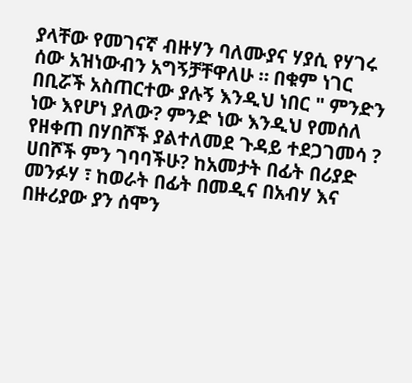ያላቸው የመገናኛ ብዙሃን ባለሙያና ሃያሲ የሃገሩ ሰው አዝነውብን አግኝቻቸዋለሁ ። በቁም ነገር በቢሯች አስጠርተው ያሉኝ እንዲህ ነበር " ምንድን ነው እየሆነ ያለው? ምንድ ነው እንዲህ የመሰለ የዘቀጠ በሃበሾች ያልተለመደ ጉዳይ ተደጋገመሳ ? ሀበሾች ምን ገባባችሁ? ከአመታት በፊት በሪያድ መንፉሃ ፣ ከወራት በፊት በመዲና በአብሃ እና በዙሪያው ያን ሰሞን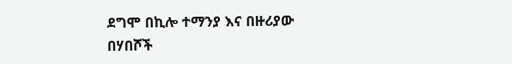ደግሞ በኪሎ ተማንያ እና በዙሪያው በሃበሾች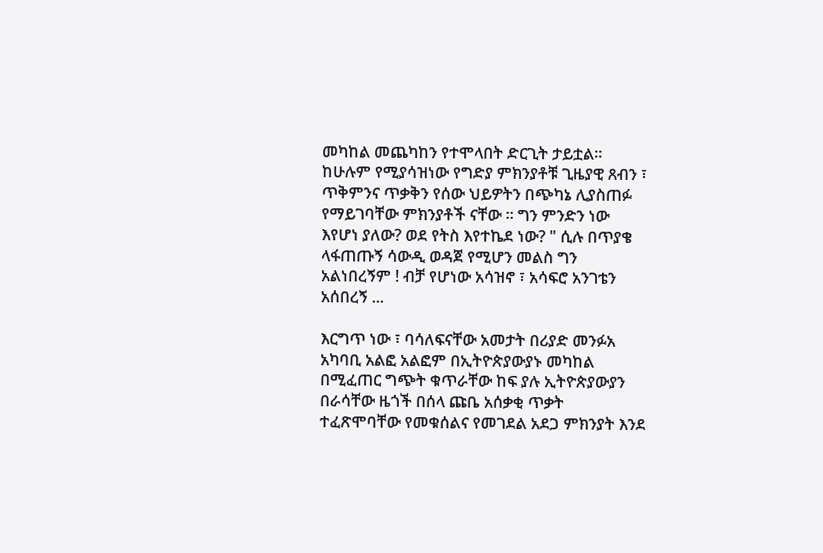መካከል መጨካከን የተሞላበት ድርጊት ታይቷል። ከሁሉም የሚያሳዝነው የግድያ ምክንያቶቹ ጊዜያዊ ጸብን ፣ ጥቅምንና ጥቃቅን የሰው ህይዎትን በጭካኔ ሊያስጠፉ የማይገባቸው ምክንያቶች ናቸው ። ግን ምንድን ነው እየሆነ ያለው? ወደ የትስ እየተኬደ ነው? " ሲሉ በጥያቄ ላፋጠጡኝ ሳውዲ ወዳጀ የሚሆን መልስ ግን አልነበረኝም ! ብቻ የሆነው አሳዝኖ ፣ አሳፍሮ አንገቴን አሰበረኝ ...

እርግጥ ነው ፣ ባሳለፍናቸው አመታት በሪያድ መንፉአ አካባቢ አልፎ አልፎም በኢትዮጵያውያኑ መካከል በሚፈጠር ግጭት ቁጥራቸው ከፍ ያሉ ኢትዮጵያውያን በራሳቸው ዜጎች በሰላ ጩቤ አሰቃቂ ጥቃት ተፈጽሞባቸው የመቁሰልና የመገደል አደጋ ምክንያት እንደ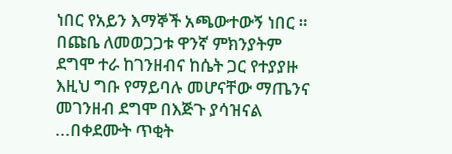ነበር የአይን እማኞች አጫውተውኝ ነበር ። በጩቤ ለመወጋጋቱ ዋንኛ ምክንያትም ደግሞ ተራ ከገንዘብና ከሴት ጋር የተያያዙ እዚህ ግቡ የማይባሉ መሆናቸው ማጤንና መገንዘብ ደግሞ በእጅጉ ያሳዝናል ...በቀደሙት ጥቂት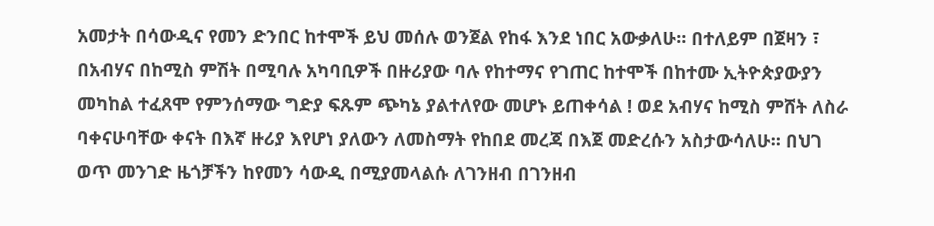አመታት በሳውዲና የመን ድንበር ከተሞች ይህ መሰሉ ወንጀል የከፋ እንደ ነበር አውቃለሁ። በተለይም በጀዛን ፣ በአብሃና በከሚስ ምሽት በሚባሉ አካባቢዎች በዙሪያው ባሉ የከተማና የገጠር ከተሞች በከተሙ ኢትዮጵያውያን መካከል ተፈጸሞ የምንሰማው ግድያ ፍጹም ጭካኔ ያልተለየው መሆኑ ይጠቀሳል ! ወደ አብሃና ከሚስ ምሸት ለስራ ባቀናሁባቸው ቀናት በእኛ ዙሪያ እየሆነ ያለውን ለመስማት የከበደ መረጃ በእጀ መድረሱን አስታውሳለሁ። በህገ ወጥ መንገድ ዜጎቻችን ከየመን ሳውዲ በሚያመላልሱ ለገንዘብ በገንዘብ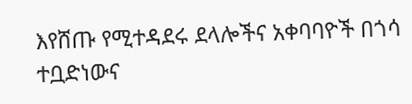እየሸጡ የሚተዳደሩ ደላሎችና አቀባባዮች በጎሳ ተቧድነውና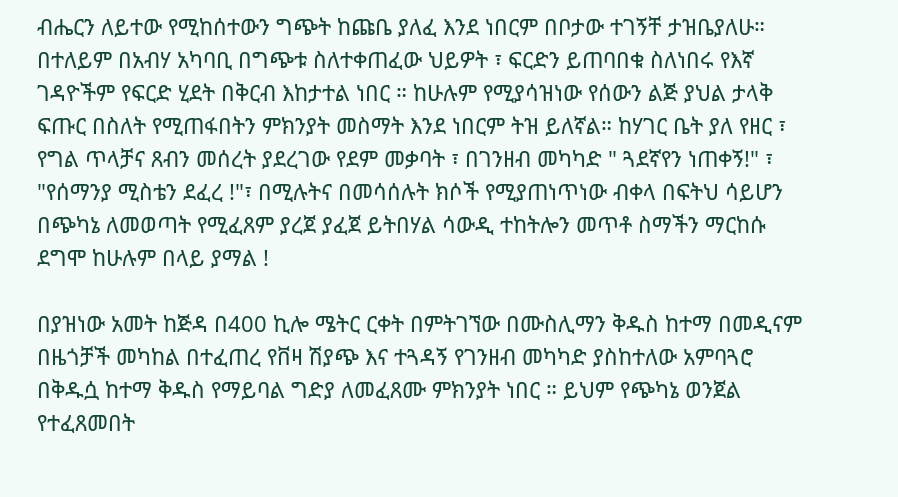ብሔርን ለይተው የሚከሰተውን ግጭት ከጩቤ ያለፈ እንደ ነበርም በቦታው ተገኝቸ ታዝቤያለሁ። በተለይም በአብሃ አካባቢ በግጭቱ ስለተቀጠፈው ህይዎት ፣ ፍርድን ይጠባበቁ ስለነበሩ የእኛ ገዳዮችም የፍርድ ሂደት በቅርብ እከታተል ነበር ። ከሁሉም የሚያሳዝነው የሰውን ልጅ ያህል ታላቅ ፍጡር በስለት የሚጠፋበትን ምክንያት መስማት እንደ ነበርም ትዝ ይለኛል። ከሃገር ቤት ያለ የዘር ፣ የግል ጥላቻና ጸብን መሰረት ያደረገው የደም መቃባት ፣ በገንዘብ መካካድ " ጓደኛየን ነጠቀኝ!" ፣ "የሰማንያ ሚስቴን ደፈረ !"፣ በሚሉትና በመሳሰሉት ክሶች የሚያጠነጥነው ብቀላ በፍትህ ሳይሆን በጭካኔ ለመወጣት የሚፈጸም ያረጀ ያፈጀ ይትበሃል ሳውዲ ተከትሎን መጥቶ ስማችን ማርከሱ ደግሞ ከሁሉም በላይ ያማል !

በያዝነው አመት ከጅዳ በ400 ኪሎ ሜትር ርቀት በምትገኘው በሙስሊማን ቅዱስ ከተማ በመዲናም በዜጎቻች መካከል በተፈጠረ የቨዛ ሽያጭ እና ተጓዳኝ የገንዘብ መካካድ ያስከተለው አምባጓሮ በቅዱሷ ከተማ ቅዱስ የማይባል ግድያ ለመፈጸሙ ምክንያት ነበር ። ይህም የጭካኔ ወንጀል የተፈጸመበት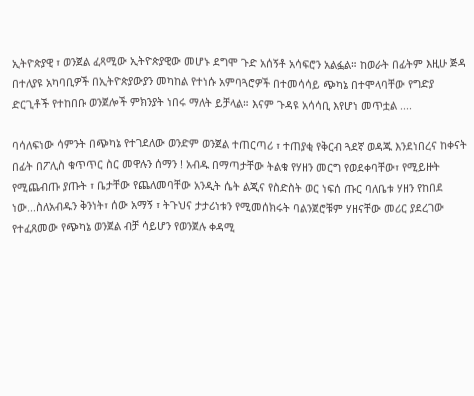ኢትዮጵያዊ ፣ ወንጀል ፈጻሚው ኢትዮጵያዊው መሆኑ ደግሞ ጉድ አሰኝቶ አሳፍሮን አልፏል። ከወራት በፊትም እዚሁ ጅዳ በተለያዩ አካባቢዎች በኢትዮጵያውያን መካከል የተነሱ አምባጓሮዎች በተመሳሳይ ጭካኔ በተሞላባቸው የግድያ ድርጊቶች የተከበቡ ወንጀሎች ምክንያት ነበሩ ማለት ይቻላል። እናም ጉዳዩ አሳሳቢ እየሆነ መጥቷል ....

ባሳለፍነው ሳምንት በጭካኔ የተገደለው ወንድም ወንጀል ተጠርጣሪ ፣ ተጠያቂ የቅርብ ጓደኛ ወዳጁ እንደነበረና ከቀናት በፊት በፖሊስ ቁጥጥር ስር መዋሉን ሰማን ! አብዱ በማጣታቸው ትልቁ የሃዘን መርግ የወደቀባቸው፣ የሚይዙት የሚጨብጡ ያጡት ፣ ቤታቸው የጨለመባቸው አንዲት ሴት ልጂና የስድስት ወር ነፍሰ ጡር ባለቤቱ ሃዘን የከበደ ነው...ስለአብዱን ቅንነት፣ ሰው አማኝ ፣ ትጉህና ታታሪነቱን የሚመሰክሩት ባልንጀሮቹም ሃዘናቸው መሪር ያደረገው የተፈጸመው የጭካኔ ወንጀል ብቻ ሳይሆን የወንጀሉ ቀዳሚ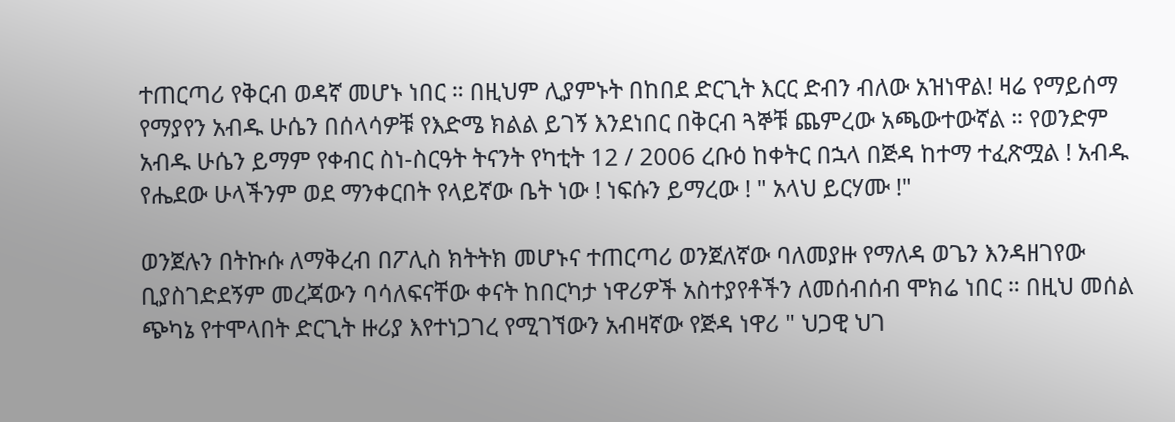ተጠርጣሪ የቅርብ ወዳኛ መሆኑ ነበር ። በዚህም ሊያምኑት በከበደ ድርጊት እርር ድብን ብለው አዝነዋል! ዛሬ የማይሰማ የማያየን አብዱ ሁሴን በሰላሳዎቹ የእድሜ ክልል ይገኝ እንደነበር በቅርብ ጓኞቹ ጨምረው አጫውተውኛል ። የወንድም አብዱ ሁሴን ይማም የቀብር ስነ-ስርዓት ትናንት የካቲት 12 / 2006 ረቡዕ ከቀትር በኋላ በጅዳ ከተማ ተፈጽሟል ! አብዱ የሔደው ሁላችንም ወደ ማንቀርበት የላይኛው ቤት ነው ! ነፍሱን ይማረው ! " አላህ ይርሃሙ !"

ወንጀሉን በትኩሱ ለማቅረብ በፖሊስ ክትትክ መሆኑና ተጠርጣሪ ወንጀለኛው ባለመያዙ የማለዳ ወጌን እንዳዘገየው ቢያስገድደኝም መረጃውን ባሳለፍናቸው ቀናት ከበርካታ ነዋሪዎች አስተያየቶችን ለመሰብሰብ ሞክሬ ነበር ። በዚህ መሰል ጭካኔ የተሞላበት ድርጊት ዙሪያ እየተነጋገረ የሚገኘውን አብዛኛው የጅዳ ነዋሪ " ህጋዊ ህገ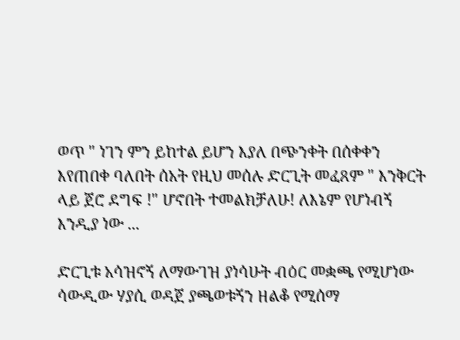ወጥ " ነገን ምን ይከተል ይሆን እያለ በጭንቀት በሰቀቀን እየጠበቀ ባለበት ሰአት የዚህ መሰሉ ድርጊት መፈጸም " እንቅርት ላይ ጀሮ ደግፍ !" ሆኖበት ተመልክቻለሁ! ለእኔም የሆነብኝ እንዲያ ነው ...

ድርጊቱ አሳዝኖኝ ለማውገዝ ያነሳሁት ብዕር መቋጫ የሚሆነው ሳውዲው ሃያሲ ወዳጀ ያጫወቱኝን ዘልቆ የሚሰማ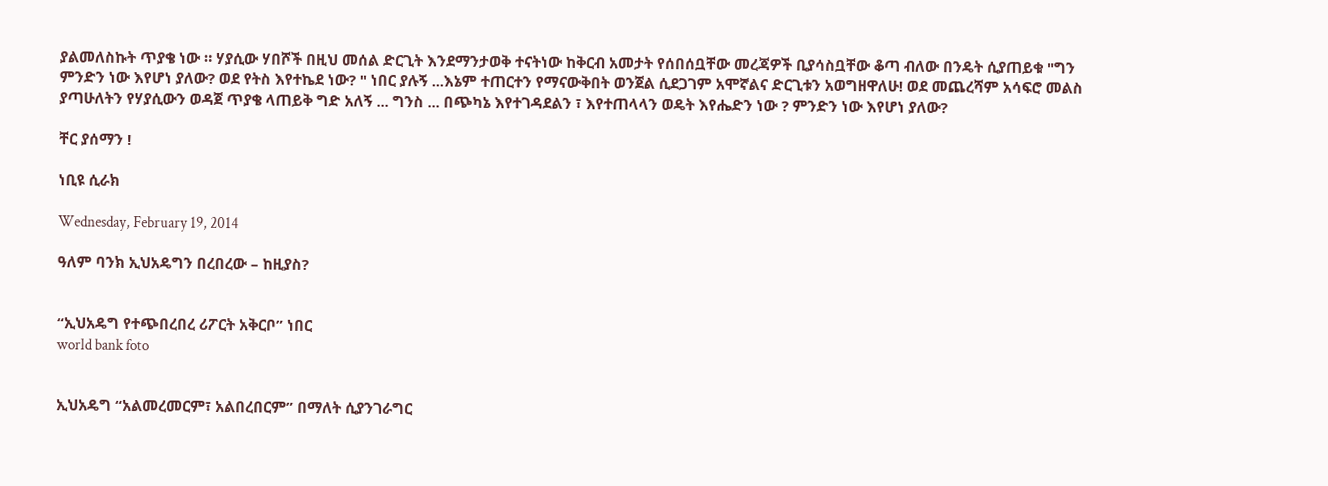ያልመለስኩት ጥያቄ ነው ። ሃያሲው ሃበሾች በዚህ መሰል ድርጊት እንደማንታወቅ ተናትነው ከቅርብ አመታት የሰበሰቧቸው መረጃዎች ቢያሳስቧቸው ቆጣ ብለው በንዴት ሲያጠይቁ "ግን ምንድን ነው እየሆነ ያለው? ወደ የትስ እየተኬደ ነው? " ነበር ያሉኝ ...እኔም ተጠርተን የማናውቅበት ወንጀል ሲደጋገም አሞኛልና ድርጊቱን አወግዘዋለሁ! ወደ መጨረሻም አሳፍሮ መልስ ያጣሁለትን የሃያሲውን ወዳጀ ጥያቄ ላጠይቅ ግድ አለኝ ... ግንስ ... በጭካኔ እየተገዳደልን ፣ እየተጠላላን ወዴት እየሔድን ነው ? ምንድን ነው እየሆነ ያለው?

ቸር ያሰማን !

ነቢዩ ሲራክ

Wednesday, February 19, 2014

ዓለም ባንክ ኢህአዴግን በረበረው – ከዚያስ?


“ኢህአዴግ የተጭበረበረ ሪፖርት አቅርቦ” ነበር
world bank foto


ኢህአዴግ “አልመረመርም፣ አልበረበርም” በማለት ሲያንገራግር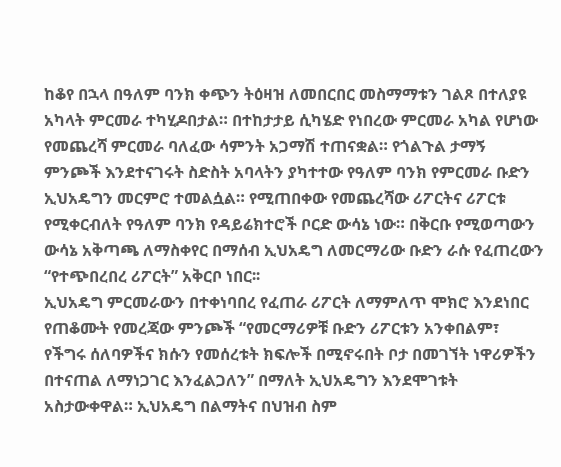ከቆየ በኋላ በዓለም ባንክ ቀጭን ትዕዛዝ ለመበርበር መስማማቱን ገልጾ በተለያዩ አካላት ምርመራ ተካሂዶበታል። በተከታታይ ሲካሄድ የነበረው ምርመራ አካል የሆነው የመጨረሻ ምርመራ ባለፈው ሳምንት አጋማሽ ተጠናቋል። የጎልጉል ታማኝ ምንጮች እንደተናገሩት ስድስት አባላትን ያካተተው የዓለም ባንክ የምርመራ ቡድን ኢህአዴግን መርምሮ ተመልሷል። የሚጠበቀው የመጨረሻው ሪፖርትና ሪፖርቱ የሚቀርብለት የዓለም ባንክ የዳይሬክተሮች ቦርድ ውሳኔ ነው። በቅርቡ የሚወጣውን ውሳኔ አቅጣጫ ለማስቀየር በማሰብ ኢህአዴግ ለመርማሪው ቡድን ራሱ የፈጠረውን “የተጭበረበረ ሪፖርት” አቅርቦ ነበር፡፡
ኢህአዴግ ምርመራውን በተቀነባበረ የፈጠራ ሪፖርት ለማምለጥ ሞክሮ እንደነበር የጠቆሙት የመረጃው ምንጮች “የመርማሪዎቹ ቡድን ሪፖርቱን አንቀበልም፣ የችግሩ ሰለባዎችና ክሱን የመሰረቱት ክፍሎች በሚኖሩበት ቦታ በመገኘት ነዋሪዎችን በተናጠል ለማነጋገር እንፈልጋለን” በማለት ኢህአዴግን እንደሞገቱት አስታውቀዋል። ኢህአዴግ በልማትና በህዝብ ስም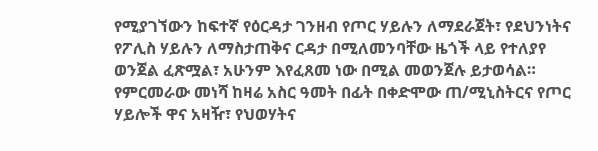የሚያገኘውን ከፍተኛ የዕርዳታ ገንዘብ የጦር ሃይሉን ለማደራጀት፣ የደህንነትና የፖሊስ ሃይሉን ለማስታጠቅና ርዳታ በሚለመንባቸው ዜጎች ላይ የተለያየ ወንጀል ፈጽሟል፣ አሁንም እየፈጸመ ነው በሚል መወንጀሉ ይታወሳል።
የምርመራው መነሻ ከዛሬ አስር ዓመት በፊት በቀድሞው ጠ/ሚኒስትርና የጦር ሃይሎች ዋና አዛዥ፣ የህወሃትና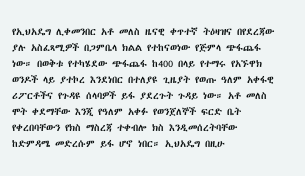የኢህአዴግ ሊቀመንበር አቶ መለስ ዜናዊ ቀጥተኛ ትዕዛዝና በየደረጃው ያሉ አስፈጻሚዎች በጋምቤላ ክልል የተከናወነው የጅምላ ጭፋጨፋ ነው። በወቅቱ የተካሄደው ጭፋጨፋ ከ400 በላይ የተማሩ የአኙዋክ ወንዶች ላይ ያተኮረ እንደነበር በተለያዩ ጊዜያት የወጡ ዓለም አቀፋዊ ሪፖርቶችና የጉዳዩ ሰላባዎች ይፋ ያደረጉት ጉዳይ ነው። አቶ መለስ ሞት ቀደማቸው እንጂ የዓለም አቀፉ የወንጀለኞች ፍርድ ቤት የቀረበባቸውን የክስ ማስረጃ ተቀብሎ ክስ እንዲመሰረትባቸው ከድምዳሜ መድረሱም ይፋ ሆኖ ነበር። ኢህአዴግ በዚሁ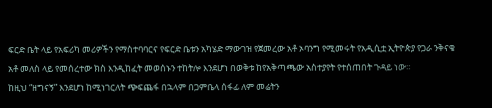ፍርድ ቤት ላይ የአፍሪካ መሪዎችን የማስተባባርና የፍርድ ቤቱን አካሄድ ማውገዝ የጀመረው አቶ ኦባንግ የሚመሩት የአዲሲቷ ኢትዮጵያ የጋራ ንቅናቄ አቶ መለስ ላይ የመሰረተው ክስ እንዲከፈት መወሰኑን ተከትሎ እንደሆነ በወቅቱ ከየአቅጣጫው አስተያየት የተሰጠበት ጉዳይ ነው።
ከዚህ “ዘግናኝ” እንደሆነ ከሚነገርለት ጭፍጨፋ በኋላም በጋምቤላ ሰፋፊ ለም መሬትን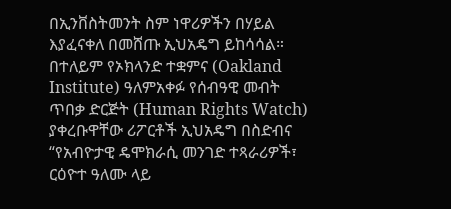በኢንቨስትመንት ስም ነዋሪዎችን በሃይል እያፈናቀለ በመሸጡ ኢህአዴግ ይከሳሳል። በተለይም የኦክላንድ ተቋምና (Oakland Institute) ዓለምአቀፉ የሰብዓዊ መብት ጥበቃ ድርጅት (Human Rights Watch) ያቀረቡዋቸው ሪፖርቶች ኢህአዴግ በስድብና “የአብዮታዊ ዴሞክራሲ መንገድ ተጻራሪዎች፣ ርዕዮተ ዓለሙ ላይ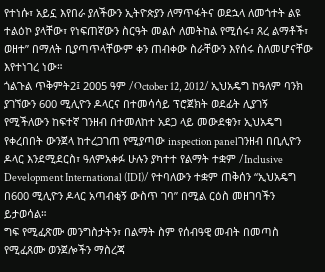የተነሱ፣ አይኗ እየበራ ያለችውን ኢትዮጵያን ለማጥፋትና ወደኋላ ለመጎተት ልዩ ተልዕኮ ያላቸው፣ የነፍጠኛውን ስርዓት መልሶ ለመትከል የሚሰሩ፣ ጸረ ልማቶች፣ ወዘተ” በማለት ቢያጣጥላቸውም ቀን ጠብቀው ስራቸውን እየሰሩ ስለመሆናቸው እየተነገረ ነው።
ጎልጉል ጥቅምት2፤ 2005 ዓም /October 12, 2012/ ኢህአዴግ ከዓለም ባንክ ያገኘውን 600 ሚሊዮን ዶላርና በተመሳሳይ ፕሮጀክት ወደፊት ሊያገኝ የሚችለውን ከፍተኛ ገንዘብ በተመለከተ አደጋ ላይ መውደቁን፣ ኢህአዴግ የቀረበበት ውንጀላ ከተረጋገጠ የሚያጣው inspection panelገንዘብ በቢሊዮን ዶላር እንደሚደርስ፣ ዓለምአቀፉ ሁሉን ያካተተ የልማት ተቋም /Inclusive Development International (IDI)/ የተባለውን ተቋም ጠቅሰን “ኢህአዴግ በ600 ሚሊዮን ዶላር አጣብቂኝ ውስጥ ገባ” በሚል ርዕስ መዘገባችን ይታወሳል።
ግፍ የሚፈጽሙ መንግስታትን፣ በልማት ስም የሰብዓዊ መብት በመጣስ የሚፈጸሙ ወንጀሎችን ማስረጃ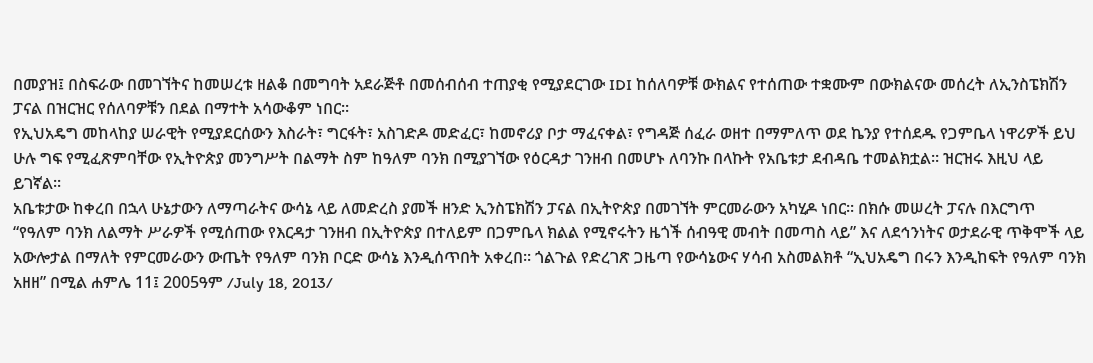በመያዝ፤ በስፍራው በመገኘትና ከመሠረቱ ዘልቆ በመግባት አደራጅቶ በመሰብሰብ ተጠያቂ የሚያደርገው IDI ከሰለባዎቹ ውክልና የተሰጠው ተቋሙም በውክልናው መሰረት ለኢንስፔክሽን ፓናል በዝርዝር የሰለባዎቹን በደል በማተት አሳውቆም ነበር፡፡
የኢህአዴግ መከላከያ ሠራዊት የሚያደርሰውን እስራት፣ ግርፋት፣ አስገድዶ መድፈር፣ ከመኖሪያ ቦታ ማፈናቀል፣ የግዳጅ ሰፈራ ወዘተ በማምለጥ ወደ ኬንያ የተሰደዱ የጋምቤላ ነዋሪዎች ይህ ሁሉ ግፍ የሚፈጽምባቸው የኢትዮጵያ መንግሥት በልማት ስም ከዓለም ባንክ በሚያገኘው የዕርዳታ ገንዘብ በመሆኑ ለባንኩ በላኩት የአቤቱታ ደብዳቤ ተመልክቷል። ዝርዝሩ እዚህ ላይ ይገኛል፡፡
አቤቱታው ከቀረበ በኋላ ሁኔታውን ለማጣራትና ውሳኔ ላይ ለመድረስ ያመች ዘንድ ኢንስፔክሽን ፓናል በኢትዮጵያ በመገኘት ምርመራውን አካሂዶ ነበር፡፡ በክሱ መሠረት ፓናሉ በእርግጥ “የዓለም ባንክ ለልማት ሥራዎች የሚሰጠው የእርዳታ ገንዘብ በኢትዮጵያ በተለይም በጋምቤላ ክልል የሚኖሩትን ዜጎች ሰብዓዊ መብት በመጣስ ላይ” እና ለደኅንነትና ወታደራዊ ጥቅሞች ላይ አውሎታል በማለት የምርመራውን ውጤት የዓለም ባንክ ቦርድ ውሳኔ እንዲሰጥበት አቀረበ፡፡ ጎልጉል የድረገጽ ጋዜጣ የውሳኔውና ሃሳብ አስመልክቶ “ኢህአዴግ በሩን እንዲከፍት የዓለም ባንክ አዘዘ” በሚል ሐምሌ 11፤ 2005ዓም /July 18, 2013/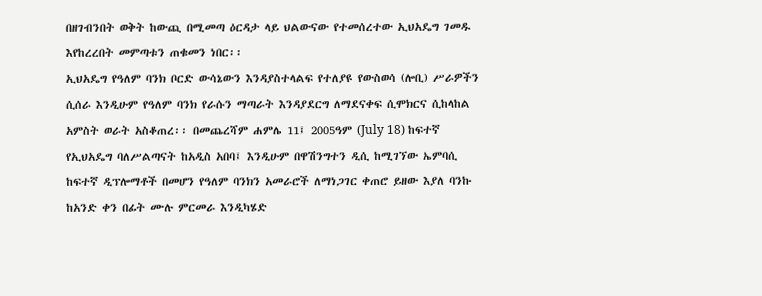በዘገብንበት ወቅት ከውጪ በሚመጣ ዕርዳታ ላይ ህልውናው የተመሰረተው ኢህአዴግ ገመዱ እየከረረበት መምጣቱን ጠቁመን ነበር፡፡
ኢህአዴግ የዓለም ባንክ ቦርድ ውሳኔውን እንዳያስተላልፍ የተለያዩ የውስወሳ (ሎቢ) ሥራዎችን ሲሰራ እንዲሁም የዓለም ባንክ የራሱን ማጣራት እንዳያደርግ ለማደናቀፍ ሲሞክርና ሲከላከል አምስት ወራት አስቆጠረ፡፡ በመጨረሻም ሐምሌ 11፤ 2005ዓም (July 18) ከፍተኛ የኢህአዴግ ባለሥልጣናት ከአዲስ አበባ፤ እንዲሁም በዋሽንግተን ዲሲ ከሚገኘው ኤምባሲ ከፍተኛ ዲፕሎማቶች በመሆን የዓለም ባንክን አመራሮች ለማነጋገር ቀጠሮ ይዘው እያለ ባንኩ ከአንድ ቀን በፊት ሙሉ ምርመራ እንዲካሄድ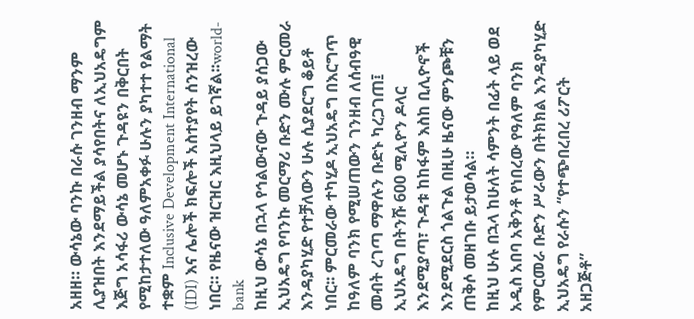አዘዘ። ውሳኔው ባንኩ በራሱ ገንዘብ ማንም ሊያዝበት እንደማይችል ያሳየበትና ለኢህአዴግም እጅግ አሳፋሪ ውሳኔ መሆኑ ጉዳዩን በቅርበት የሚከታተለው ዓለምአቀፉ ሁሉን ያካተተ የልማት ተቋም Inclusive Development International (IDI) እና ሌሎች ክፍሎች አስተያየት ሰንዝረው ነበር። የዜናው ዝርዝር እዚህላይ ይገኛል፡፡world-bank
ከዚህ ውሳኔ በኋላ የኅልውናው ጉዳይ ያሰጋው ኢህአዴግ የባንኩ መርማሪ ቡድን ሙሉ ምርመራ እንዳያካሂድ የተቻለውን ሁሉ ሲያደርግ ቆይቶ ነበር፡፡ ምርመራው ተካሂዶ ኢህአዴግ በእርግጥ ከዓለም ባንክ የሚሠጠውን ገንዘብ ለሰብዓዊ መብት ረገጣ ማዋሉን ቡድኑ ካረጋገጠ፤ ኢህአዴግ በትንሹ 600 ሚሊዮን ዶላር እንደሚያጣ፣ ጉዳቱ ከከፋም እስከ ቢሊዮኖች እንደሚደርስ ጎልጉል በዚሁ ዜናው ምንጮቹን ጠቅሶ መዘገቡ ይታወሳል።
ከዚህ ሁሉ በኋላ ከሁለት ሳምንት በፊት ላይ ወደ አዲስ አበባ አቅንቶ የነበረው የዓለም ባንክ የምርመራ ቡድን ሥራውን በትክክል እንዳያካሂድ ኢህአዴግ የራሱን “የተጭበረበረ ሪፖርት አዘጋጅቶ”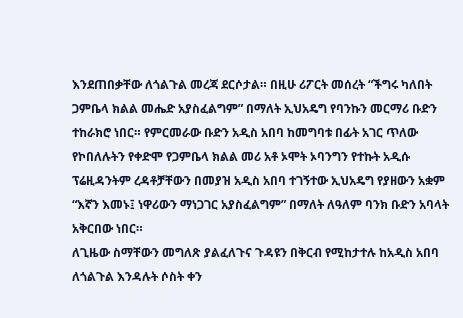እንደጠበቃቸው ለጎልጉል መረጃ ደርሶታል። በዚሁ ሪፖርት መሰረት “ችግሩ ካለበት ጋምቤላ ክልል መሔድ አያስፈልግም” በማለት ኢህአዴግ የባንኩን መርማሪ ቡድን ተከራክሮ ነበር። የምርመራው ቡድን አዲስ አበባ ከመግባቱ በፊት አገር ጥለው የኮበለሉትን የቀድሞ የጋምቤላ ክልል መሪ አቶ ኦሞት ኦባንግን የተኩት አዲሱ ፕሬዚዳንትም ረዳቶቻቸውን በመያዝ አዲስ አበባ ተገኝተው ኢህአዴግ የያዘውን አቋም “እኛን እመኑ፤ ነዋሪውን ማነጋገር አያስፈልግም” በማለት ለዓለም ባንክ ቡድን አባላት አቅርበው ነበር።
ለጊዜው ስማቸውን መግለጽ ያልፈለጉና ጉዳዩን በቅርብ የሚከታተሉ ከአዲስ አበባ ለጎልጉል እንዳሉት ሶስት ቀን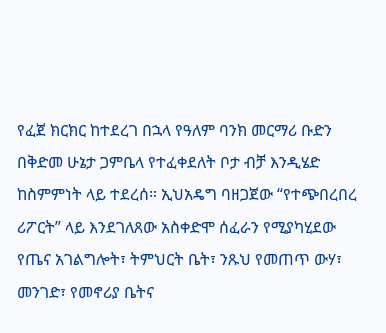የፈጀ ክርክር ከተደረገ በኋላ የዓለም ባንክ መርማሪ ቡድን በቅድመ ሁኔታ ጋምቤላ የተፈቀደለት ቦታ ብቻ እንዲሄድ ከስምምነት ላይ ተደረሰ። ኢህአዴግ ባዘጋጀው “የተጭበረበረ ሪፖርት” ላይ እንደገለጸው አስቀድሞ ሰፈራን የሚያካሂደው የጤና አገልግሎት፣ ትምህርት ቤት፣ ንጹህ የመጠጥ ውሃ፣ መንገድ፣ የመኖሪያ ቤትና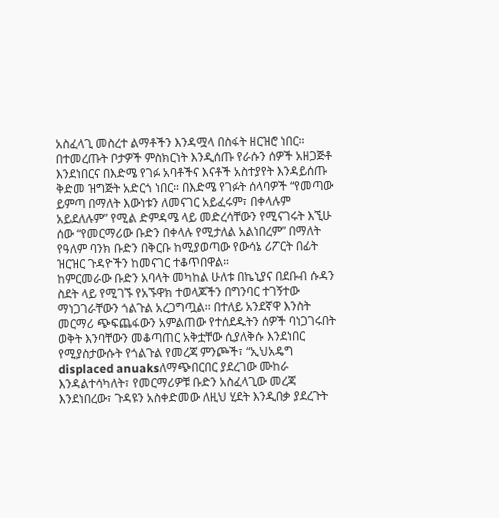አስፈላጊ መስረተ ልማቶችን እንዳሟላ በስፋት ዘርዝሮ ነበር። በተመረጡት ቦታዎች ምስክርነት እንዲሰጡ የራሱን ሰዎች አዘጋጅቶ እንደነበርና በእድሜ የገፉ አባቶችና እናቶች አስተያየት እንዳይሰጡ ቅድመ ዝግጅት አድርጎ ነበር። በእድሜ የገፉት ሰላባዎች “የመጣው ይምጣ በማለት እውነቱን ለመናገር አይፈሩም፣ በቀላሉም አይደለሉም” የሚል ድምዳሜ ላይ መድረሳቸውን የሚናገሩት እኚሁ ሰው “የመርማሪው ቡድን በቀላሉ የሚታለል አልነበረም” በማለት የዓለም ባንክ ቡድን በቅርቡ ከሚያወጣው የውሳኔ ሪፖርት በፊት ዝርዝር ጉዳዮችን ከመናገር ተቆጥበዋል።
ከምርመራው ቡድን አባላት መካከል ሁለቱ በኬኒያና በደቡብ ሱዳን ስደት ላይ የሚገኙ የአኙዋክ ተወላጆችን በግንባር ተገኝተው ማነጋገራቸውን ጎልጉል አረጋግጧል፡፡ በተለይ አንደኛዋ እንስት መርማሪ ጭፍጨፋውን አምልጠው የተሰደዱትን ሰዎች ባነጋገሩበት ወቅት እንባቸውን መቆጣጠር አቅቷቸው ሲያለቅሱ እንደነበር የሚያስታውሱት የጎልጉል የመረጃ ምንጮች፣ “ኢህአዴግ displaced anuaksለማጭበርበር ያደረገው ሙከራ እንዳልተሳካለት፣ የመርማሪዎቹ ቡድን አስፈላጊው መረጃ እንደነበረው፣ ጉዳዩን አስቀድመው ለዚህ ሂደት እንዲበቃ ያደረጉት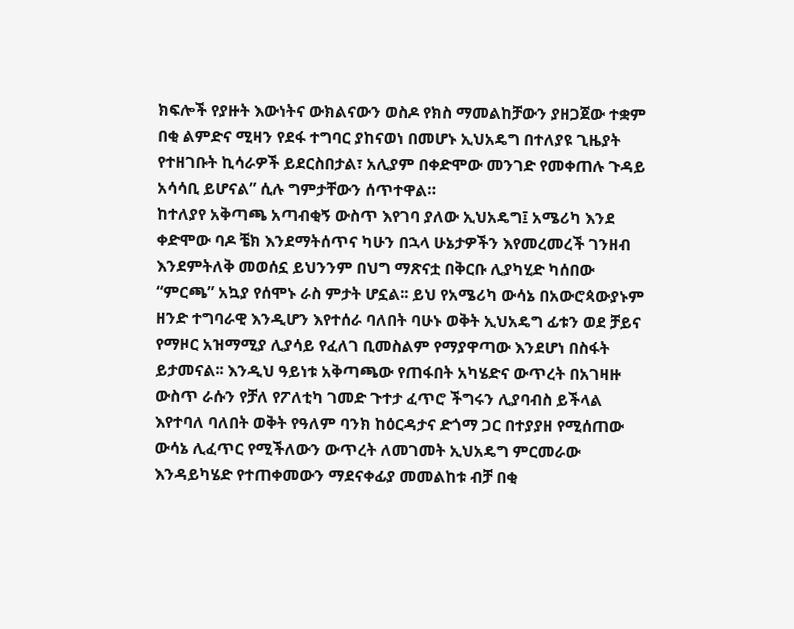ክፍሎች የያዙት እውነትና ውክልናውን ወስዶ የክስ ማመልከቻውን ያዘጋጀው ተቋም በቂ ልምድና ሚዛን የደፋ ተግባር ያከናወነ በመሆኑ ኢህአዴግ በተለያዩ ጊዜያት የተዘገቡት ኪሳራዎች ይደርስበታል፣ አሊያም በቀድሞው መንገድ የመቀጠሉ ጉዳይ አሳሳቢ ይሆናል” ሲሉ ግምታቸውን ሰጥተዋል።
ከተለያየ አቅጣጫ አጣብቂኝ ውስጥ እየገባ ያለው ኢህአዴግ፤ አሜሪካ እንደ ቀድሞው ባዶ ቼክ እንደማትሰጥና ካሁን በኋላ ሁኔታዎችን እየመረመረች ገንዘብ እንደምትለቅ መወሰኗ ይህንንም በህግ ማጽናቷ በቅርቡ ሊያካሂድ ካሰበው “ምርጫ” አኳያ የሰሞኑ ራስ ምታት ሆኗል፡፡ ይህ የአሜሪካ ውሳኔ በአውሮጳውያኑም ዘንድ ተግባራዊ እንዲሆን እየተሰራ ባለበት ባሁኑ ወቅት ኢህአዴግ ፊቱን ወደ ቻይና የማዞር አዝማሚያ ሊያሳይ የፈለገ ቢመስልም የማያዋጣው እንደሆነ በስፋት ይታመናል፡፡ እንዲህ ዓይነቱ አቅጣጫው የጠፋበት አካሄድና ውጥረት በአገዛዙ ውስጥ ራሱን የቻለ የፖለቲካ ገመድ ጉተታ ፈጥሮ ችግሩን ሊያባብስ ይችላል እየተባለ ባለበት ወቅት የዓለም ባንክ ከዕርዳታና ድጎማ ጋር በተያያዘ የሚሰጠው ውሳኔ ሊፈጥር የሚችለውን ውጥረት ለመገመት ኢህአዴግ ምርመራው እንዳይካሄድ የተጠቀመውን ማደናቀፊያ መመልከቱ ብቻ በቂ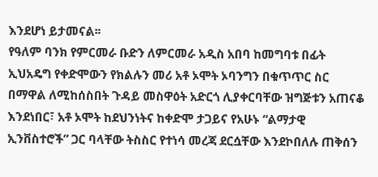እንደሆነ ይታመናል፡፡
የዓለም ባንክ የምርመራ ቡድን ለምርመራ አዲስ አበባ ከመግባቱ በፊት ኢህአዴግ የቀድሞውን የክልሉን መሪ አቶ ኦሞት ኦባንግን በቁጥጥር ስር በማዋል ለሚከሰስበት ጉዳይ መስዋዕት አድርጎ ሊያቀርባቸው ዝግጅቱን አጠናቆ እንደነበር፣ አቶ ኦሞት ከደህንነትና ከቀድሞ ታጋይና የአሁኑ “ልማታዊ ኢንቨስተሮች” ጋር ባላቸው ትስስር የተነሳ መረጃ ደርሷቸው እንደኮበለሉ ጠቅሰን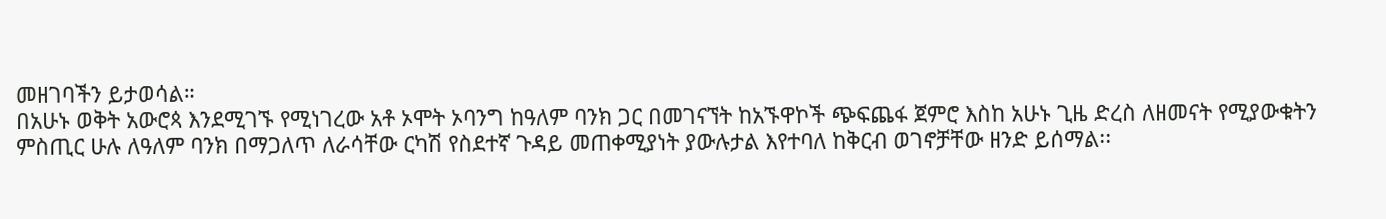መዘገባችን ይታወሳል።
በአሁኑ ወቅት አውሮጳ እንደሚገኙ የሚነገረው አቶ ኦሞት ኦባንግ ከዓለም ባንክ ጋር በመገናኘት ከአኙዋኮች ጭፍጨፋ ጀምሮ እስከ አሁኑ ጊዜ ድረስ ለዘመናት የሚያውቁትን ምስጢር ሁሉ ለዓለም ባንክ በማጋለጥ ለራሳቸው ርካሽ የስደተኛ ጉዳይ መጠቀሚያነት ያውሉታል እየተባለ ከቅርብ ወገኖቻቸው ዘንድ ይሰማል፡፡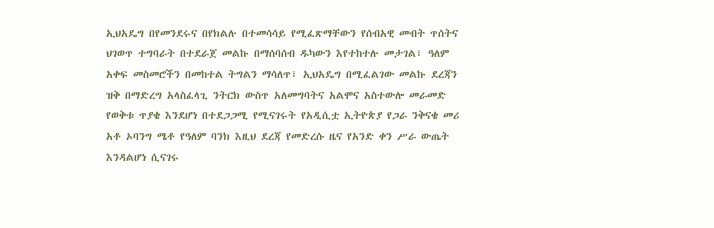ኢህአዴግ በየመንደሩና በየክልሉ በተመሳሳይ የሚፈጽማቸውን የሰብአዊ መብት ጥሰትና ህገወጥ ተግባራት በተደራጀ መልኩ በማሰባሰብ ዱካውን እየተከተሉ መታገል፣ ዓለም አቀፍ መስመሮችን በመከተል ትግልን ማሳለጥ፣ ኢህአዴግ በሚፈልገው መልኩ ደረጃን ዝቅ በማድረግ አላስፈላጊ ንትርክ ውስጥ አለመግባትና አልሞና አስተውሎ መራመድ የወቅቱ ጥያቄ እንደሆነ በተደጋጋሚ የሚናገሩት የአዲሲቷ ኢትዮጵያ የጋራ ንቅናቄ መሪ አቶ ኦባንግ ሜቶ የዓለም ባንክ እዚህ ደረጃ የመድረሱ ዜና የአንድ ቀን ሥራ ውጤት እንዳልሆነ ሲናገሩ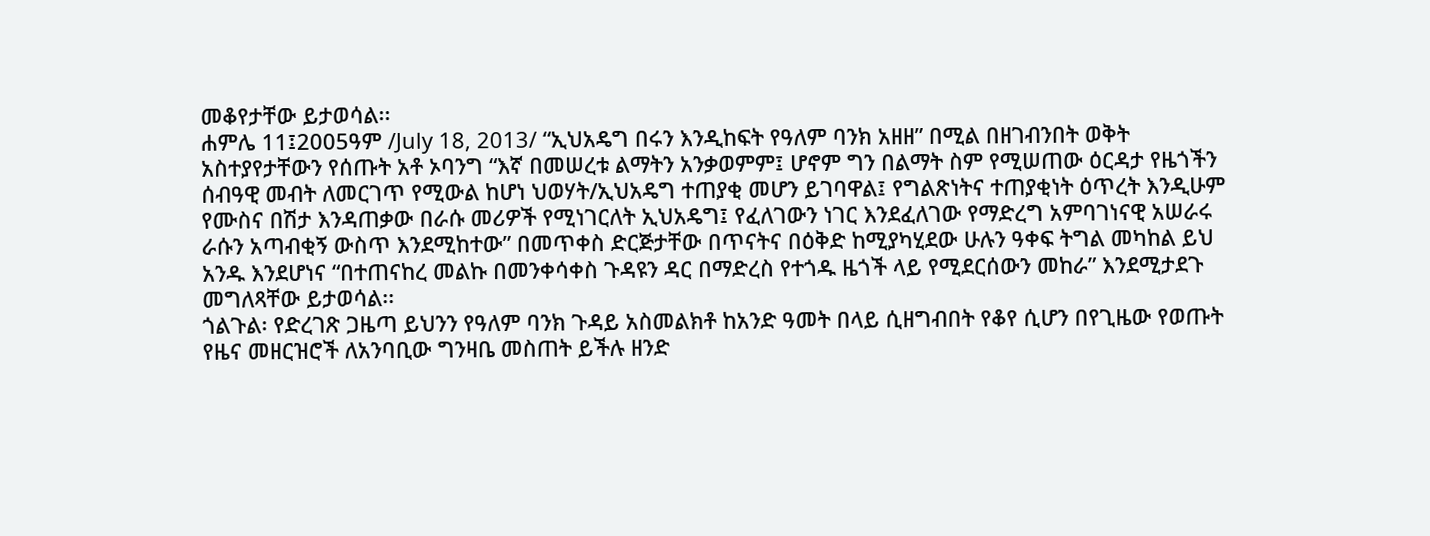መቆየታቸው ይታወሳል፡፡
ሐምሌ 11፤2005ዓም /July 18, 2013/ “ኢህአዴግ በሩን እንዲከፍት የዓለም ባንክ አዘዘ” በሚል በዘገብንበት ወቅት አስተያየታቸውን የሰጡት አቶ ኦባንግ “እኛ በመሠረቱ ልማትን አንቃወምም፤ ሆኖም ግን በልማት ስም የሚሠጠው ዕርዳታ የዜጎችን ሰብዓዊ መብት ለመርገጥ የሚውል ከሆነ ህወሃት/ኢህአዴግ ተጠያቂ መሆን ይገባዋል፤ የግልጽነትና ተጠያቂነት ዕጥረት እንዲሁም የሙስና በሽታ እንዳጠቃው በራሱ መሪዎች የሚነገርለት ኢህአዴግ፤ የፈለገውን ነገር እንደፈለገው የማድረግ አምባገነናዊ አሠራሩ ራሱን አጣብቂኝ ውስጥ እንደሚከተው” በመጥቀስ ድርጅታቸው በጥናትና በዕቅድ ከሚያካሂደው ሁሉን ዓቀፍ ትግል መካከል ይህ አንዱ እንደሆነና “በተጠናከረ መልኩ በመንቀሳቀስ ጉዳዩን ዳር በማድረስ የተጎዱ ዜጎች ላይ የሚደርሰውን መከራ” እንደሚታደጉ መግለጻቸው ይታወሳል፡፡
ጎልጉል፡ የድረገጽ ጋዜጣ ይህንን የዓለም ባንክ ጉዳይ አስመልክቶ ከአንድ ዓመት በላይ ሲዘግብበት የቆየ ሲሆን በየጊዜው የወጡት የዜና መዘርዝሮች ለአንባቢው ግንዛቤ መስጠት ይችሉ ዘንድ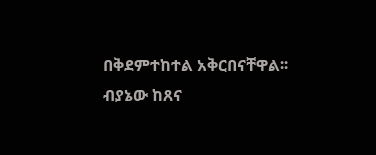በቅደምተከተል አቅርበናቸዋል፡፡
ብያኔው ከጸና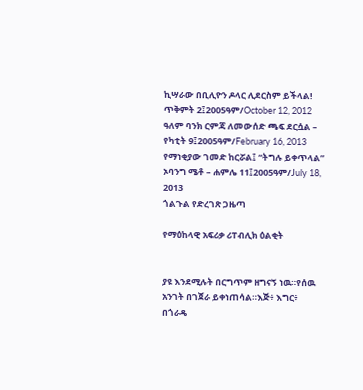ኪሣራው በቢሊዮን ዶላር ሊደርስም ይችላል! ጥቅምት 2፤2005ዓም/October 12, 2012
ዓለም ባንክ ርምጃ ለመውሰድ ጫፍ ደርሷል – የካቲት 9፤2005ዓም/February 16, 2013
የማነቂያው ገመድ ከርሯል፤ “ትግሉ ይቀጥላል” ኦባንግ ሜቶ – ሐምሌ 11፤2005ዓም/July 18, 2013
ጎልጉል የድረገጽ ጋዜጣ

የማዕከላዊ አፍሪቃ ሪፐብሊክ ዕልቂት


ያዩ እንደሚሉት በርግጥም ዘግናኝ ነዉ።የሰዉ አንገት በገጀራ ይቀነጠሳል።እጅ፥ እግር፥ በጎራዴ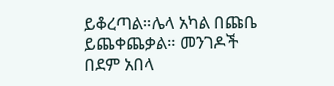ይቆረጣል።ሌላ አካል በጩቤ ይጨቀጨቃል። መንገዶች በደም አበላ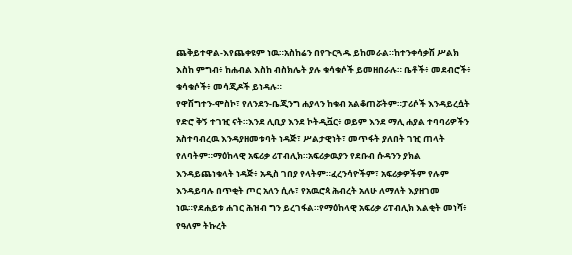ጨቅይተዋል-እየጨቀዩም ነዉ።አስከሬን በየጉርጓዱ ይከመራል።ከተንቀሳቃሽ ሥልክ እስከ ምግብ፥ ከሐብል እስከ ብስክሌት ያሉ ቁሳቁሶች ይመዘበራሉ። ቤቶች፥ መደብሮች፥ ቁሳቁሶች፥ መሳጂዶች ይነዳሉ።
የዋሽግተን-ሞስኮ፣ የለንደን-ቤጂንግ ሐያላን ከቁብ አልቆጠሯትም።ፓሪሶች እንዳይረሷት የድሮ ቅኝ ተገዢ ናት።እንደ ሊቢያ እንደ ኮትዲቯር፥ ወይም እንደ ማሊ ሐያል ተባባሪዎችን አስተባብረዉ እንዳያዘመቱባት ነዳጅ፣ ሥልታዊነት፣ መጥፋት ያለበት ገዢ ጠላት የለባትም።ማዕከላዊ አፍሪቃ ሪፐብሊክ።አፍሪቃዉያን የደቡብ ሱዳንን ያክል እንዳይጨነቁላት ነዳጅ፥ አዲስ ገበያ የላትም።ፈረንሳዮችም፣ አፍሪቃዎችም የሉም እንዳይባሉ በጥቂት ጦር አለን ሲሉ፣ የአዉሮጳ ሕብረት አለሁ ለማለት እያዘገመ ነዉ።የደሐይቱ ሐገር ሕዝብ ግን ይረገፋል።የማዕከላዊ አፍሪቃ ሪፐብሊክ እልቂት መነሻ፥ የዓለም ትኩረት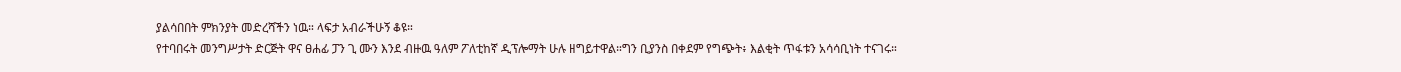ያልሳበበት ምክንያት መድረሻችን ነዉ። ላፍታ አብራችሁኝ ቆዩ።
የተባበሩት መንግሥታት ድርጅት ዋና ፀሐፊ ፓን ጊ ሙን እንደ ብዙዉ ዓለም ፖለቲከኛ ዲፕሎማት ሁሉ ዘግይተዋል።ግን ቢያንስ በቀደም የግጭት፥ እልቂት ጥፋቱን አሳሳቢነት ተናገሩ።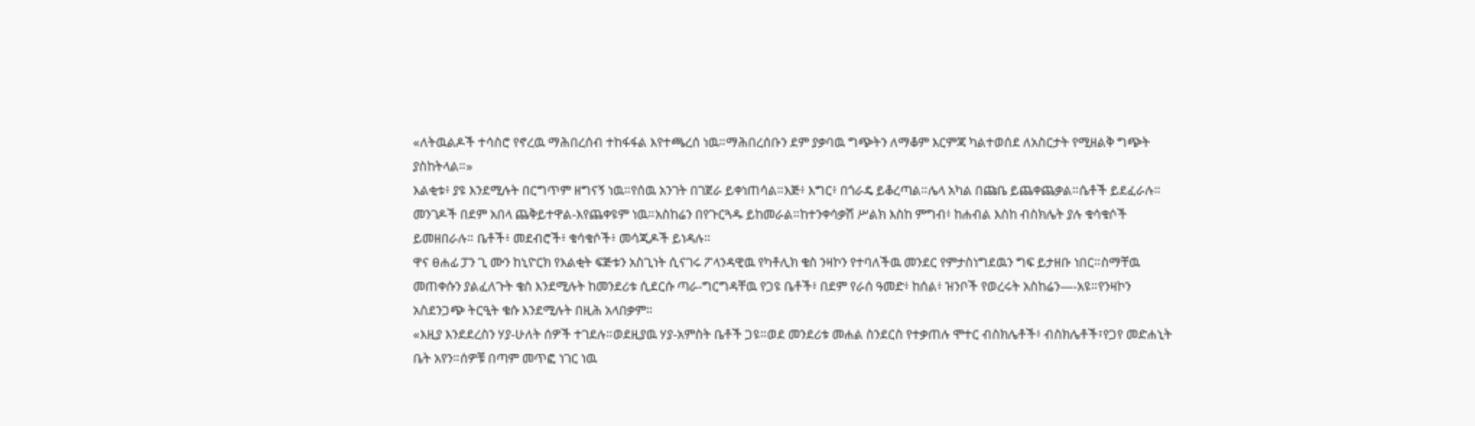«ለትዉልዶች ተሳስሮ የኖረዉ ማሕበረሰብ ተከፋፋል እየተጫረሰ ነዉ።ማሕበረሰቡን ደም ያቃባዉ ግጭትን ለማቆም እርምጃ ካልተወሰደ ለአስርታት የሚዘልቅ ግጭት ያስከትላል።»
እልቂቱ፥ ያዩ እንደሚሉት በርግጥም ዘግናኝ ነዉ።የሰዉ አንገት በገጀራ ይቀነጠሳል።እጅ፥ እግር፥ በጎራዴ ይቆረጣል።ሌላ አካል በጩቤ ይጨቀጨቃል።ሴቶች ይደፈራሉ። መንገዶች በደም አበላ ጨቅይተዋል-እየጨቀዩም ነዉ።አስከሬን በየጉርጓዱ ይከመራል።ከተንቀሳቃሽ ሥልክ እስከ ምግብ፥ ከሐብል እስከ ብስክሌት ያሉ ቁሳቁሶች ይመዘበራሉ። ቤቶች፥ መደብሮች፥ ቁሳቁሶች፥ መሳጂዶች ይነዳሉ።
ዋና ፀሐፊ ፓን ጊ ሙን ከኒዮርክ የእልቂት ፍጅቱን አስጊነት ሲናገሩ ፖላንዳዊዉ የካቶሊክ ቄስ ንዛኮን የተባለችዉ መንደር የምታስነግደዉን ግፍ ይታዘቡ ነበር።ስማቸዉ መጠቀሱን ያልፈለጉት ቄስ እንደሚሉት ከመንደሪቱ ሲደርሱ ጣራ-ግርግዳቸዉ የጋዩ ቤቶች፥ በደም የራሰ ዓመድ፥ ከሰል፥ ዝንቦች የወረሩት አስከሬን—-አዩ።የንዛኮን አስደንጋጭ ትርዒት ቄሱ እንደሚሉት በዚሕ አላበቃም።
«እዚያ እንደደረስን ሃያ-ሁለት ሰዎች ተገደሉ።ወደዚያዉ ሃያ-አምስት ቤቶች ጋዩ።ወደ መንደሪቱ መሐል ስንደርስ የተቃጠሉ ሞተር ብስክሌቶች፥ ብስክሌቶች፣የጋየ መድሐኒት ቤት አየን።ሰዎቹ በጣም መጥፎ ነገር ነዉ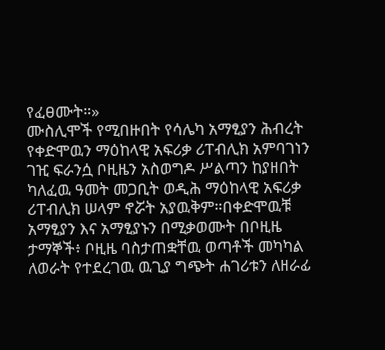የፈፀሙት።»
ሙስሊሞች የሚበዙበት የሳሌካ አማፂያን ሕብረት የቀድሞዉን ማዕከላዊ አፍሪቃ ሪፐብሊክ አምባገነን ገዢ ፍራንሷ ቦዚዜን አስወግዶ ሥልጣን ከያዘበት ካለፈዉ ዓመት መጋቢት ወዲሕ ማዕከላዊ አፍሪቃ ሪፐብሊክ ሠላም ኖሯት አያዉቅም።በቀድሞዉቹ አማፂያን እና አማፂያኑን በሚቃወሙት በቦዚዜ ታማኞች፥ ቦዚዜ ባስታጠቋቸዉ ወጣቶች መካካል ለወራት የተደረገዉ ዉጊያ ግጭት ሐገሪቱን ለዘራፊ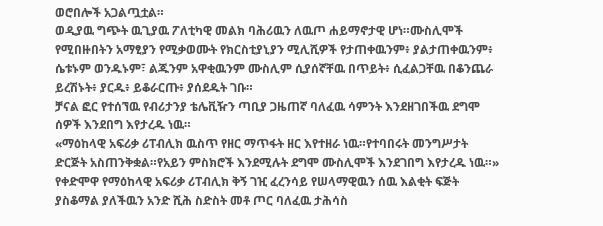ወሮበሎች አጋልጧቷል።
ወዲያዉ ግጭት ዉጊያዉ ፖለቲካዊ መልክ ባሕሪዉን ለዉጦ ሐይማኖታዊ ሆነ።ሙስሊሞች የሚበዙበትን አማፂያን የሚቃወሙት የክርስቲያኒያን ሚሊሺዎች የታጠቀዉንም፥ ያልታጠቀዉንም፥ ሴቱኑም ወንዱኑም፣ ልጁንም አዋቂዉንም ሙስሊም ሲያሰኛቸዉ በጥይት፥ ሲፈልጋቸዉ በቆንጨራ ይረሽኑት፥ ያርዱ፥ ይቆራርጡ፥ ያሰደዱት ገቡ።
ቻናል ፎር የተሰኘዉ የብሪታንያ ቴሌቪዥን ጣቢያ ጋዜጠኛ ባለፈዉ ሳምንት እንደዘገበችዉ ደግሞ ሰዎች እንደበግ እየታረዱ ነዉ።
«ማዕከላዊ አፍሪቃ ሪፐብሊክ ዉስጥ የዘር ማጥፋት ዘር እየተዘራ ነዉ።የተባበሩት መንግሥታት ድርጅት አስጠንቅቋል።የአይን ምስክሮች እንደሚሉት ደግሞ ሙስሊሞች እንደገበግ እየታረዱ ነዉ።»
የቀድሞዋ የማዕከላዊ አፍሪቃ ሪፐብሊክ ቅኝ ገዢ ፈረንሳይ የሠላማዊዉን ሰዉ እልቂት ፍጅት ያስቆማል ያለችዉን አንድ ሺሕ ስድስት መቶ ጦር ባለፈዉ ታሕሳስ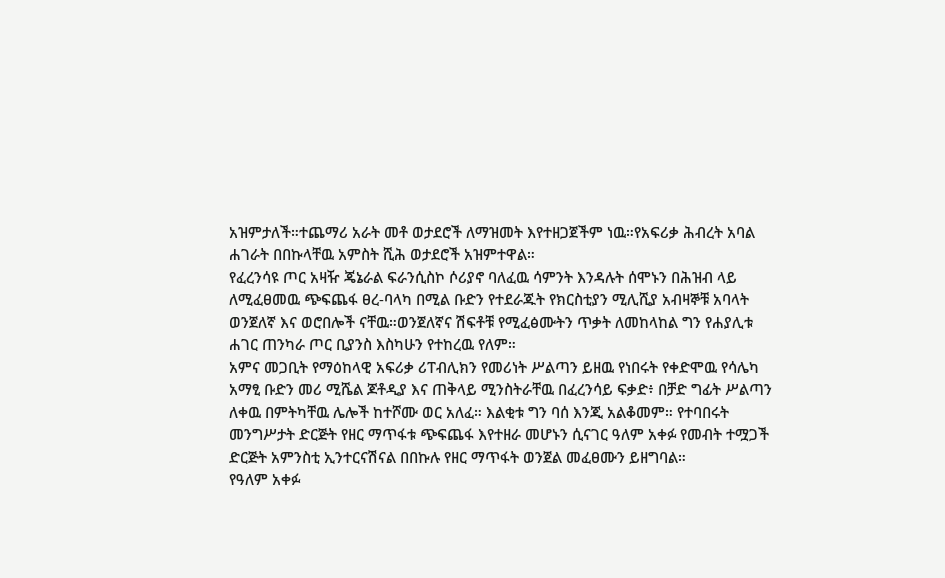አዝምታለች።ተጨማሪ አራት መቶ ወታደሮች ለማዝመት እየተዘጋጀችም ነዉ።የአፍሪቃ ሕብረት አባል ሐገራት በበኩላቸዉ አምስት ሺሕ ወታደሮች አዝምተዋል።
የፈረንሳዩ ጦር አዛዥ ጄኔራል ፍራንሲስኮ ሶሪያኖ ባለፈዉ ሳምንት እንዳሉት ሰሞኑን በሕዝብ ላይ ለሚፈፀመዉ ጭፍጨፋ ፀረ-ባላካ በሚል ቡድን የተደራጁት የክርስቲያን ሚሊሺያ አብዛኞቹ አባላት ወንጀለኛ እና ወሮበሎች ናቸዉ።ወንጀለኛና ሽፍቶቹ የሚፈፅሙትን ጥቃት ለመከላከል ግን የሐያሊቱ ሐገር ጠንካራ ጦር ቢያንስ እስካሁን የተከረዉ የለም።
አምና መጋቢት የማዕከላዊ አፍሪቃ ሪፐብሊክን የመሪነት ሥልጣን ይዘዉ የነበሩት የቀድሞዉ የሳሌካ አማፂ ቡድን መሪ ሚሼል ጆቶዲያ እና ጠቅላይ ሚንስትራቸዉ በፈረንሳይ ፍቃድ፥ በቻድ ግፊት ሥልጣን ለቀዉ በምትካቸዉ ሌሎች ከተሾሙ ወር አለፈ። እልቂቱ ግን ባሰ እንጂ አልቆመም። የተባበሩት መንግሥታት ድርጅት የዘር ማጥፋቱ ጭፍጨፋ እየተዘራ መሆኑን ሲናገር ዓለም አቀፉ የመብት ተሟጋች ድርጅት አምንስቲ ኢንተርናሽናል በበኩሉ የዘር ማጥፋት ወንጀል መፈፀሙን ይዘግባል።
የዓለም አቀፉ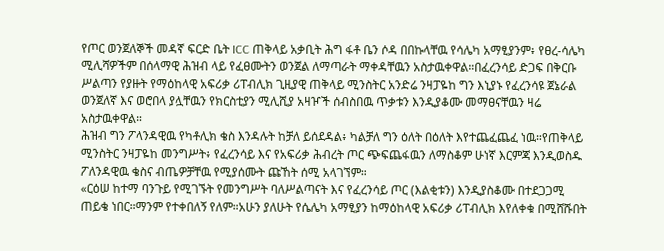የጦር ወንጀለኞች መዳኛ ፍርድ ቤት ICC ጠቅላይ አቃቢት ሕግ ፋቶ ቤን ሶዳ በበኩላቸዉ የሳሌካ አማፂያንም፥ የፀረ-ሳሌካ ሚሊሻዎችም በሰላማዊ ሕዝብ ላይ የፈፀሙትን ወንጀል ለማጣራት ማቀዳቸዉን አስታዉቀዋል።በፈረንሳይ ድጋፍ በቅርቡ ሥልጣን የያዙት የማዕከላዊ አፍሪቃ ሪፐብሊክ ጊዚያዊ ጠቅላይ ሚንስትር አንድሬ ንዛፓዬከ ግን እኒያኑ የፈረንሳዩ ጀኔራል ወንጀለኛ እና ወሮበላ ያሏቸዉን የክርስቲያን ሚሊሺያ አዛዦች ሰብስበዉ ጥቃቱን እንዲያቆሙ መማፀናቸዉን ዛሬ አስታዉቀዋል።
ሕዝብ ግን ፖላንዳዊዉ የካቶሊክ ቄስ እንዳሉት ከቻለ ይሰደዳል፥ ካልቻለ ግን ዕለት በዕለት እየተጨፈጨፈ ነዉ።የጠቅላይ ሚንስትር ንዛፓዬከ መንግሥት፥ የፈረንሳይ እና የአፍሪቃ ሕብረት ጦር ጭፍጨፋዉን ለማስቆም ሁነኛ እርምጃ እንዲወስዱ ፖለንዳዊዉ ቄስና ብጤዎቻቸዉ የሚያሰሙት ጩኸት ሰሚ አላገኘም።
«ርዕሠ ከተማ ባንጉይ የሚገኙት የመንግሥት ባለሥልጣናት እና የፈረንሳይ ጦር (እልቂቱን) እንዲያስቆሙ በተደጋጋሚ ጠይቄ ነበር።ማንም የተቀበለኝ የለም።አሁን ያለሁት የሴሌካ አማፂያን ከማዕከላዊ አፍሪቃ ሪፐብሊክ እየለቀቁ በሚሸሹበት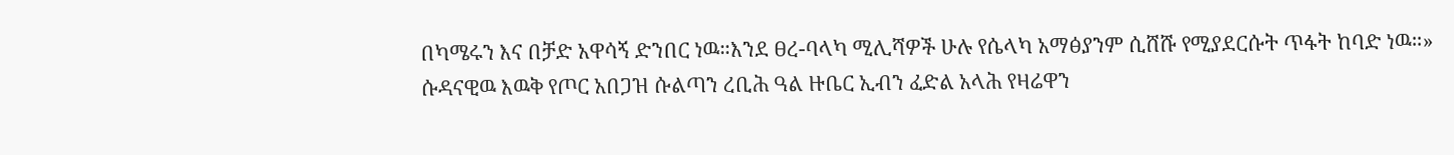በካሜሩን እና በቻድ አዋሳኝ ድንበር ነዉ።እንደ ፀረ-ባላካ ሚሊሻዎች ሁሉ የሴላካ አማፅያንም ሲሸሹ የሚያደርሱት ጥፋት ከባድ ነዉ።»
ሱዳናዊዉ እዉቅ የጦር አበጋዝ ሱልጣን ረቢሕ ዓል ዙቤር ኢብን ፈድል አላሕ የዛሬዋን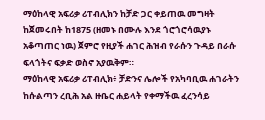ማዕከላዊ አፍሪቃ ሪፐብሊክን ከቻድ ጋር ቀይጠዉ መግዛት ከጀመሩበት ከ1875 (ዘመኑ በሙሉ እንደ ጎሮጎሮሳዉያኑ አቆጣጠር ነዉ) ጀምሮ የዚያች ሐገር ሕዝብ የራሱን ጉዳይ በራሱ ፍላጎትና ፍቃድ ወስኖ አያዉቅም።
ማዕከላዊ አፍሪቃ ሪፐብሊክ፥ ቻድንና ሌሎች የአካባቢዉ ሐገራትን ከሱልጣን ረቢሕ አል ዙቤር ሐይላት የቀማችዉ ፈረንሳይ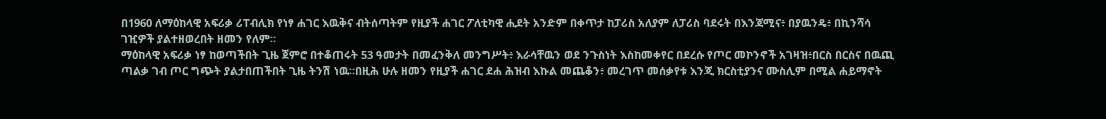በ1960 ለማዕከላዊ አፍሪቃ ሪፐብሊክ የነፃ ሐገር እዉቅና ብትሰጣትም የዚያች ሐገር ፖለቲካዊ ሒደት አንድም በቀጥታ ከፓሪስ አለያም ለፓሪስ ባደሩት በእንጃሚና፥ በያዉንዴ፥ በኪንሻሳ ገዢዎች ያልተዘወረበት ዘመን የለም።
ማዕከላዊ አፍሪቃ ነፃ ከወጣችበት ጊዜ ጀምሮ በተቆጠሩት 53 ዓመታት በመፈንቅለ መንግሥት፥ እራሳቸዉን ወደ ንጉስነት እስከመቀየር በደረሱ የጦር መኮንኖች አገዛዝ፥በርስ በርስና በዉጪ ጣልቃ ገብ ጦር ግጭት ያልታበጠችበት ጊዜ ትንሽ ነዉ።በዚሕ ሁሉ ዘመን የዚያች ሐገር ደሐ ሕዝብ እኩል መጨቆን፥ መረገጥ መሰቃየቱ እንጂ ክርስቲያንና ሙስሊም በሚል ሐይማኖት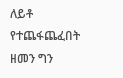ለይቶ የተጨፋጨፈበት ዘመን ግን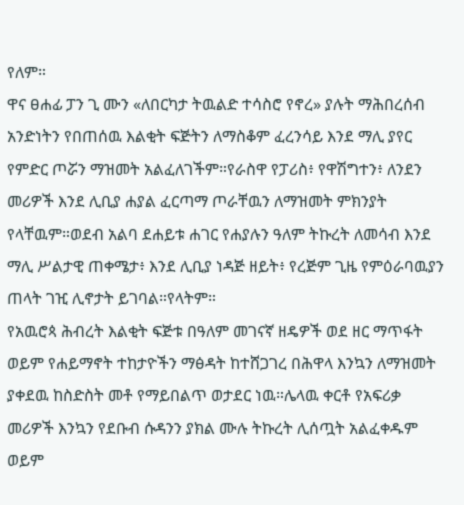የለም።
ዋና ፀሐፊ ፓን ጊ ሙን «ለበርካታ ትዉልድ ተሳስሮ የኖረ» ያሉት ማሕበረሰብ አንድነትን የበጠሰዉ እልቂት ፍጅትን ለማስቆም ፈረንሳይ እንደ ማሊ ያየር የምድር ጦሯን ማዝመት አልፈለገችም።የራስዋ የፓሪስ፥ የዋሽግተን፥ ለንደን መሪዎች እንደ ሊቢያ ሐያል ፈርጣማ ጦራቸዉን ለማዝመት ምክንያት የላቸዉም።ወደብ አልባ ደሐይቱ ሐገር የሐያሉን ዓለም ትኩረት ለመሳብ እንደ ማሊ ሥልታዊ ጠቀሜታ፥ እንደ ሊቢያ ነዳጅ ዘይት፥ የረጅም ጊዜ የምዕራባዉያን ጠላት ገዢ ሊኖታት ይገባል።የላትም።
የአዉሮጳ ሕብረት እልቂት ፍጅቱ በዓለም መገናኛ ዘዴዎች ወደ ዘር ማጥፋት ወይም የሐይማኖት ተከታዮችን ማፅዳት ከተሸጋገረ በሕዋላ እንኳን ለማዝመት ያቀደዉ ከስድስት መቶ የማይበልጥ ወታደር ነዉ።ሌላዉ ቀርቶ የአፍሪቃ መሪዎች እንኳን የደቡብ ሱዳንን ያክል ሙሉ ትኩረት ሊሰጧት አልፈቀዱም ወይም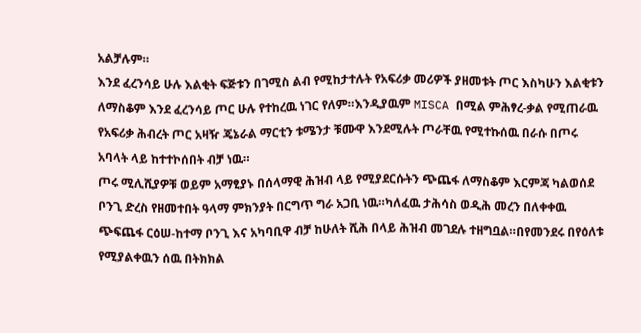አልቻሉም።
እንደ ፈረንሳይ ሁሉ እልቂት ፍጅቱን በገሚስ ልብ የሚከታተሉት የአፍሪቃ መሪዎች ያዘመቱት ጦር እስካሁን እልቂቱን ለማስቆም እንደ ፈረንሳይ ጦር ሁሉ የተከረዉ ነገር የለም።እንዲያዉም MISCA በሚል ምሕፃረ-ቃል የሚጠራዉ የአፍሪቃ ሕብረት ጦር አዛዥ ጄኔራል ማርቲን ቱሜንታ ቹሙዋ እንደሚሉት ጦራቸዉ የሚተኩሰዉ በራሱ በጦሩ አባላት ላይ ከተተኮሰበት ብቻ ነዉ።
ጦሩ ሚሊሺያዎቹ ወይም አማፂያኑ በሰላማዊ ሕዝብ ላይ የሚያደርሱትን ጭጨፋ ለማስቆም እርምጃ ካልወሰደ ቦንጊ ድረስ የዘመተበት ዓላማ ምክንያት በርግጥ ግራ አጋቢ ነዉ።ካለፈዉ ታሕሳስ ወዲሕ መረን በለቀቀዉ ጭፍጨፋ ርዕሠ-ከተማ ቦንጊ እና አካባቢዋ ብቻ ከሁለት ሺሕ በላይ ሕዝብ መገደሉ ተዘግቧል።በየመንደሩ በየዕለቱ የሚያልቀዉን ሰዉ በትክክል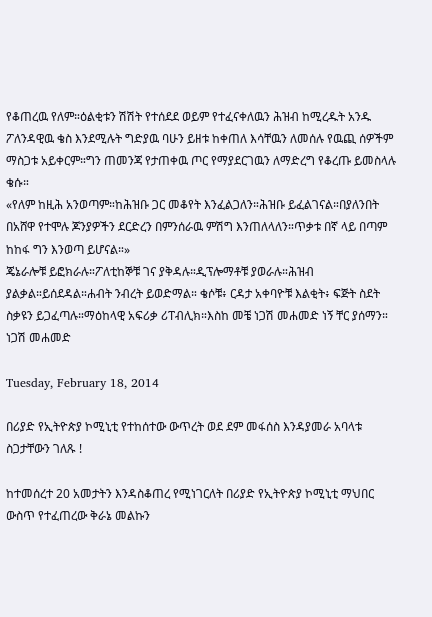የቆጠረዉ የለም።ዕልቂቱን ሽሽት የተሰደደ ወይም የተፈናቀለዉን ሕዝብ ከሚረዱት አንዱ ፖለንዳዊዉ ቄስ እንደሚሉት ግድያዉ ባሁን ይዘቱ ከቀጠለ እሳቸዉን ለመሰሉ የዉጪ ሰዎችም ማስጋቱ አይቀርም።ግን ጠመንጃ የታጠቀዉ ጦር የማያደርገዉን ለማድረግ የቆረጡ ይመስላሉ ቄሱ።
«የለም ከዚሕ አንወጣም።ከሕዝቡ ጋር መቆየት እንፈልጋለን።ሕዝቡ ይፈልገናል።በያለንበት በአሸዋ የተሞሉ ጆንያዎችን ደርድረን በምንሰራዉ ምሽግ እንጠለላለን።ጥቃቱ በኛ ላይ በጣም ከከፋ ግን እንወጣ ይሆናል።»
ጄኔራሎቹ ይፎክራሉ።ፖለቲከኞቹ ገና ያቅዳሉ።ዲፕሎማቶቹ ያወራሉ።ሕዝብ ያልቃል።ይሰደዳል።ሐብት ንብረት ይወድማል። ቄሶቹ፥ ርዳታ አቀባዮቹ እልቂት፥ ፍጅት ስደት ስቃዩን ይጋፈጣሉ።ማዕከላዊ አፍሪቃ ሪፐብሊክ።እስከ መቼ ነጋሽ መሐመድ ነኝ ቸር ያሰማን።
ነጋሽ መሐመድ

Tuesday, February 18, 2014

በሪያድ የኢትዮጵያ ኮሚኒቲ የተከሰተው ውጥረት ወደ ደም መፋሰስ እንዳያመራ አባላቱ ስጋታቸውን ገለጹ !

ከተመሰረተ 20 አመታትን እንዳስቆጠረ የሚነገርለት በሪያድ የኢትዮጵያ ኮሚኒቲ ማህበር ውስጥ የተፈጠረው ቅራኔ መልኩን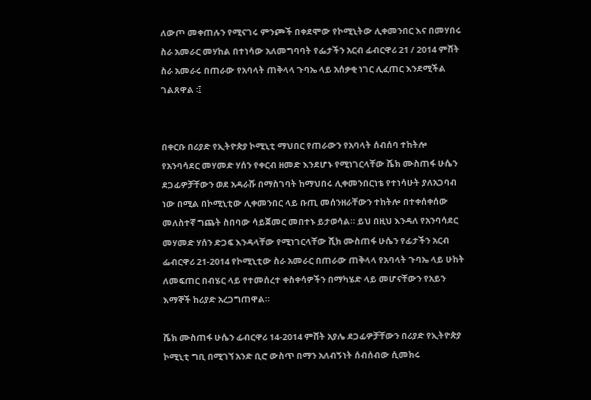ለውጦ መቀጠሉን የሚናገሩ ምንጮች በቀደሞው የኮሚኒትው ሊቀመንበር እና በመሃበሩ ስራ አመራር መሃከል በተነሳው አለመግባባት የፌታችን አርብ ፊብርዋሪ 21 / 2014 ምሸት ስራ አመራሩ በጠራው የአባላት ጠቅላላ ጉባኤ ላይ አሰቃቂ ነገር ሊፈጠር እንደሚችል ገልጸዋል ፡፤


በቀርቡ በሪያድ የኢትዮጵያ ኮሚኒቲ ማህበር የጠራውን የአባላት ሰብሰባ ተከትሎ የአንባሳደር መሃመድ ሃሰን የቀርብ ዘመድ እንደሆኑ የሚነገርላቸው ሼክ ሙስጠፋ ሁሴን ደጋፊዎቻቸውን ወደ አዳራሹ በማስገባት ከማህበሩ ሊቀመንበርነቴ የተነሳሁት ያለአጋባብ ነው በሚል በኮሚኒቲው ሊቀመንበር ላይ ቡጢ መሰንዘራቸውን ተከትሎ በተቀሰቀሰው መለስተኛ ግጨት ስበባው ሳይጀመር መበተኑ ይታወሳል። ይህ በዚህ እንዳለ የአንባሳደር መሃመድ ሃሰን ድጋፍ እንዳላቸው የሚነገርላቸው ሺክ ሙስጠፋ ሁሴን የፊታችን አርብ ፌብርዋሪ 21-2014 የኮሚኒቲው ስራ አመራር በጠራው ጠቅላላ የአባላት ጉባኤ ላይ ሁከት ለመፍጠር በብሄር ላይ የተመሰረተ ቀስቀሳዎችን በማካሄድ ላይ መሆናቸውን የአይን እማኞች ከሪያድ አረጋግጠዋል።

ሼክ ሙስጠፋ ሁሴን ፊብርዋሪ 14-2014 ምሸት አያሌ ደጋፊዎቻቸውን በሪያድ የኢትዮጵያ ኮሚኒቲ ግቢ በሚገኘ አንድ ቢሮ ውስጥ በማን አለብኝነት ሰብሰብው ሲመክሩ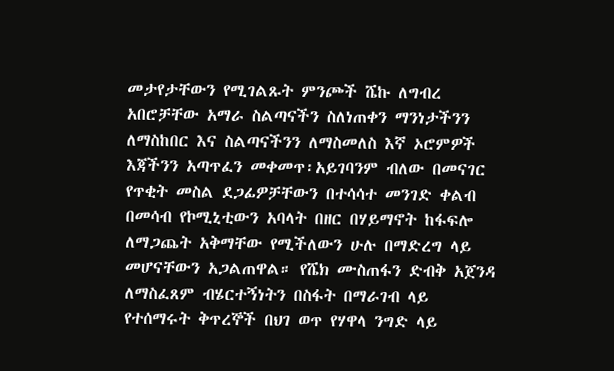መታየታቸውን የሚገልጹት ምንጮች ሼኩ ለግብረ አበሮቻቸው አማራ ስልጣናችን ስለነጠቀን ማንነታችንን ለማስከበር እና ስልጣናችንን ለማስመለስ እኛ ኦሮምዎች እጃችንን አጣጥፈን መቀመጥ፡አይገባንም ብለው በመናገር የጥቂት መስል ደጋፊዎቻቸውን በተሳሳተ መንገድ ቀልብ በመሳብ የኮሚኒቲውን አባላት በዘር በሃይማኖት ከፋፍሎ ለማጋጨት አቅማቸው የሚችለውን ሁሉ በማድረግ ላይ መሆናቸውን አጋልጠዋል። የሼክ ሙስጠፋን ድብቅ አጀንዳ ለማስፈጸም ብሄርተኝነትን በስፋት በማራገብ ላይ የተሰማሩት ቅጥረኞች በህገ ወጥ የሃዋላ ንግድ ላይ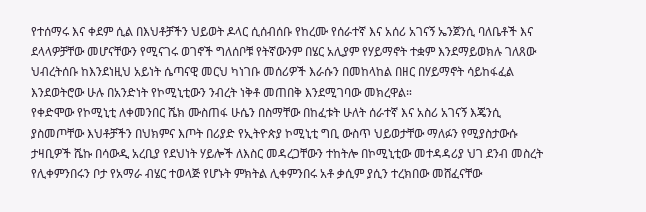የተሰማሩ እና ቀደም ሲል በእህቶቻችን ህይወት ዶላር ሲሰብሰቡ የከረሙ የሰራተኛ እና አሰሪ አገናኝ ኤንጀንሲ ባለቤቶች እና ደላላዎቻቸው መሆናቸውን የሚናገሩ ወገኖች ግለሰቦቹ የትኛውንም በሄር አሊያም የሃይማኖት ተቋም እንደማይወክሉ ገለጸው ህብረትሰቡ ከእንደነዚህ አይነት ሴጣናዊ መርህ ካነገቡ መሰሪዎች እራሱን በመከላከል በዘር በሃይማኖት ሳይከፋፈል እንደወትሮው ሁሉ በአንድነት የኮሚኒቲውን ንብረት ነቅቶ መጠበቅ እንደሚገባው መክረዋል።
የቀድሞው የኮሚኒቲ ለቀመንበር ሼክ ሙስጠፋ ሁሴን በስማቸው በከፈቱት ሁለት ሰራተኛ እና አስሪ አገናኝ እጄንሲ ያስመጦቸው እህቶቻችን በህክምና እጦት በሪያድ የኢትዮጵያ ኮሚኒቲ ግቢ ውስጥ ህይወታቸው ማለፉን የሚያስታውሱ ታዛቢዎች ሼኩ በሳውዲ አረቢያ የደህነት ሃይሎች ለእስር መዳረጋቸውን ተከትሎ በኮሚኒቲው መተዳዳሪያ ህገ ደንብ መስረት የሊቀምንበሩን ቦታ የአማራ ብሄር ተወላጅ የሆኑት ምክትል ሊቀምንበሩ አቶ ቃሲም ያሲን ተረክበው መሸፈናቸው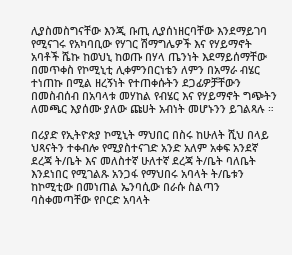ሊያስመስግናቸው እንጂ ቡጢ ሊያሰነዘርባቸው እንደማይገባ የሚናገሩ የአካባቢው የሃገር ሽማግሌዎች እና የሃይማኖት አባቶች ሼኩ ከወህኒ ከወጡ በሃላ ጤንነት እደማይሰማቸው በመጥቀስ የኮሚኒቲ ሊቀምንበርነቴን ለምን በአማራ ብሄር ተነጠኩ በሚል ዘረኝነት የተጠቀሱትን ደጋፊዎቻቸውን በመስብሰብ በአባላቱ መሃከል የብሄር እና የሃይማኖት ግጭትን ለመጫር እያሰሙ ያለው ጩሀት አብነት መሆኑንን ይገልጻሉ ።

በሪያድ የኢትዮጵያ ኮሚኒት ማህበር በስሩ ከሁለት ሺህ በላይ ህጻናትን ተቀብሎ የሚያስተናገድ አንድ አለም አቀፍ አንደኛ ደረጃ ት/ቤት እና መለስተኛ ሁለተኛ ደረጃ ት/ቤት ባለቤት እንደነበር የሚገልጹ አንጋፋ የማህበሩ አባላት ት/ቤቱን ከኮሚቲው በመነጠል ኤንባሲው በራሱ ስልጣን ባስቀመጣቸው የቦርድ አባላት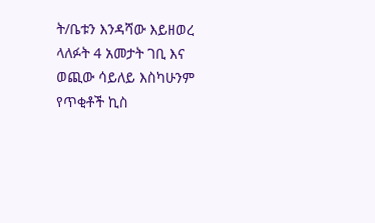ት/ቤቱን እንዳሻው እይዘወረ ላለፉት 4 አመታት ገቢ እና ወጪው ሳይለይ እስካሁንም የጥቂቶች ኪስ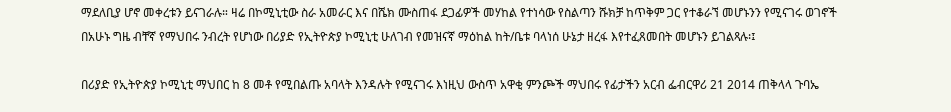ማደለቢያ ሆኖ መቀረቱን ይናገራሉ። ዛሬ በኮሚኒቲው ስራ አመራር እና በሼክ ሙስጠፋ ደጋፊዎች መሃከል የተነሳው የስልጣን ሹክቻ ከጥቅም ጋር የተቆራኘ መሆኑንን የሚናገሩ ወገኖች በአሁኑ ግዜ ብቸኛ የማህበሩ ንብረት የሆነው በሪያድ የኢትዮጵያ ኮሚኒቲ ሁለገብ የመዝናኛ ማዕከል ከት/ቤቱ ባላነሰ ሁኔታ ዘረፋ እየተፈጸመበት መሆኑን ይገልጻሉ፡፤

በሪያድ የኢትዮጵያ ኮሚኒቲ ማህበር ከ 8 መቶ የሚበልጡ አባላት እንዳሉት የሚናገሩ እነዚህ ውስጥ አዋቂ ምንጮች ማህበሩ የፊታችን አርብ ፌብርዋሪ 21 2014 ጠቅላላ ጉባኤ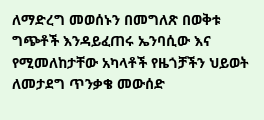ለማድረግ መወሰኑን በመግለጽ በወቅቱ ግጭቶች እንዳይፈጠሩ ኤንባሲው እና የሚመለከታቸው አካላቶች የዜጎቻችን ህይወት ለመታደግ ጥንቃቄ መውሰድ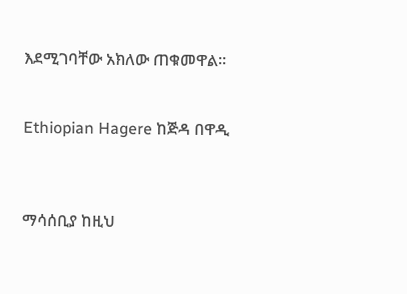እደሚገባቸው አክለው ጠቁመዋል።


Ethiopian Hagere ከጅዳ በዋዲ



ማሳሰቢያ ከዚህ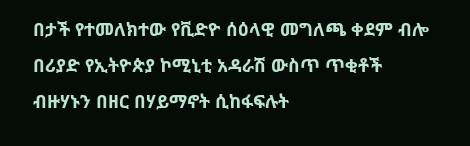በታች የተመለክተው የቪድዮ ሰዕላዊ መግለጫ ቀደም ብሎ በሪያድ የኢትዮጵያ ኮሚኒቲ አዳራሽ ውስጥ ጥቂቶች ብዙሃኑን በዘር በሃይማኖት ሲከፋፍሉት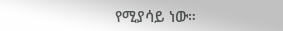የሚያሳይ ነው።